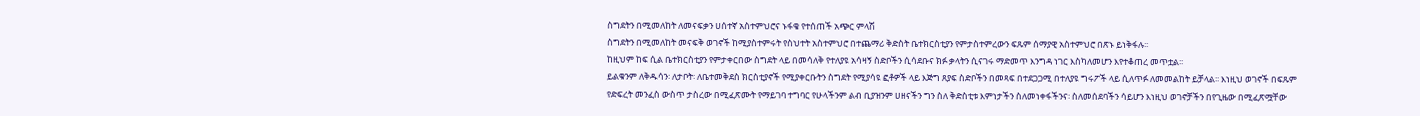ስግደትን በሚመለከት ለመናፍቃን ሀሰተኛ አስተምህሮና ኑፋቄ የተሰጠች አጭር ምላሽ
ስግደትን በሚመለከት መናፍቅ ወገኖች ከሚያስተምሩት የስህተት አስተምህሮ በተጨማሪ ቅድስት ቤተክርስቲያን የምታስተምረውን ፍጹም ሰማያዊ አስተምህሮ በጽኑ ይነቅፋሉ፡፡
ከዚህም ከፍ ሲል ቤተክርስቲያን የምታቀርበው ስግደት ላይ በመሳለቅ የተለያዩ አሳዛኝ ስድቦችን ሲሳደቡና ክፉ ቃላትን ሲናገሩ ማድመጥ እንግዳ ነገር እስካለመሆን እየተቆጠረ መጥቷል፡፡
ይልቁንም ለቅዱሳን፡ ለታቦት፡ ለቤተመቅደስ ክርስቲያኖች የሚያቀርቡትን ስግደት የሚያሳዩ ፎቶዎች ላይ እጅግ ጸያፍ ስድቦችን በመጻፍ በተደጋጋሚ በተለያዩ ግሩፖች ላይ ሲለጥፉ ለመመልከት ይቻላል፡፡ እነዚህ ወገኖች በፍጹም የድፍረት መንፈስ ውስጥ ታስረው በሚፈጽሙት የማይገባ ተግባር የሁላችንም ልብ ቢያዝንም ሀዘናችን ግን ስለ ቅድስቲቱ እምነታችን ስለመነቀፋችንና፡ ስለመሰደባችን ሳይሆን እነዚህ ወገኖቻችን በየጊዜው በሚፈጽሟቸው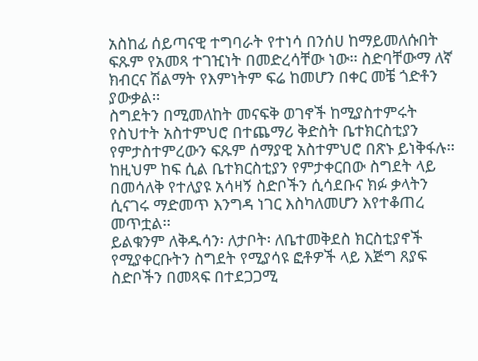አስከፊ ሰይጣናዊ ተግባራት የተነሳ በንሰሀ ከማይመለሱበት ፍጹም የአመጻ ተገዢነት በመድረሳቸው ነው፡፡ ስድባቸውማ ለኛ ክብርና ሽልማት የእምነትም ፍሬ ከመሆን በቀር መቼ ጎድቶን ያውቃል፡፡
ስግደትን በሚመለከት መናፍቅ ወገኖች ከሚያስተምሩት የስህተት አስተምህሮ በተጨማሪ ቅድስት ቤተክርስቲያን የምታስተምረውን ፍጹም ሰማያዊ አስተምህሮ በጽኑ ይነቅፋሉ፡፡
ከዚህም ከፍ ሲል ቤተክርስቲያን የምታቀርበው ስግደት ላይ በመሳለቅ የተለያዩ አሳዛኝ ስድቦችን ሲሳደቡና ክፉ ቃላትን ሲናገሩ ማድመጥ እንግዳ ነገር እስካለመሆን እየተቆጠረ መጥቷል፡፡
ይልቁንም ለቅዱሳን፡ ለታቦት፡ ለቤተመቅደስ ክርስቲያኖች የሚያቀርቡትን ስግደት የሚያሳዩ ፎቶዎች ላይ እጅግ ጸያፍ ስድቦችን በመጻፍ በተደጋጋሚ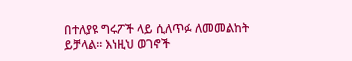በተለያዩ ግሩፖች ላይ ሲለጥፉ ለመመልከት ይቻላል፡፡ እነዚህ ወገኖች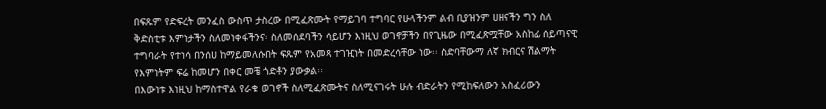በፍጹም የድፍረት መንፈስ ውስጥ ታስረው በሚፈጽሙት የማይገባ ተግባር የሁላችንም ልብ ቢያዝንም ሀዘናችን ግን ስለ ቅድስቲቱ እምነታችን ስለመነቀፋችንና፡ ስለመሰደባችን ሳይሆን እነዚህ ወገኖቻችን በየጊዜው በሚፈጽሟቸው አስከፊ ሰይጣናዊ ተግባራት የተነሳ በንሰሀ ከማይመለሱበት ፍጹም የአመጻ ተገዢነት በመድረሳቸው ነው፡፡ ስድባቸውማ ለኛ ክብርና ሽልማት የእምነትም ፍሬ ከመሆን በቀር መቼ ጎድቶን ያውቃል፡፡
በእውነቱ እነዚህ ከማስተዋል የራቁ ወገኖች ስለሚፈጽሙትና ስለሚናገሩት ሁሉ ብድራትን የሚከፍለውን አስፈሪውን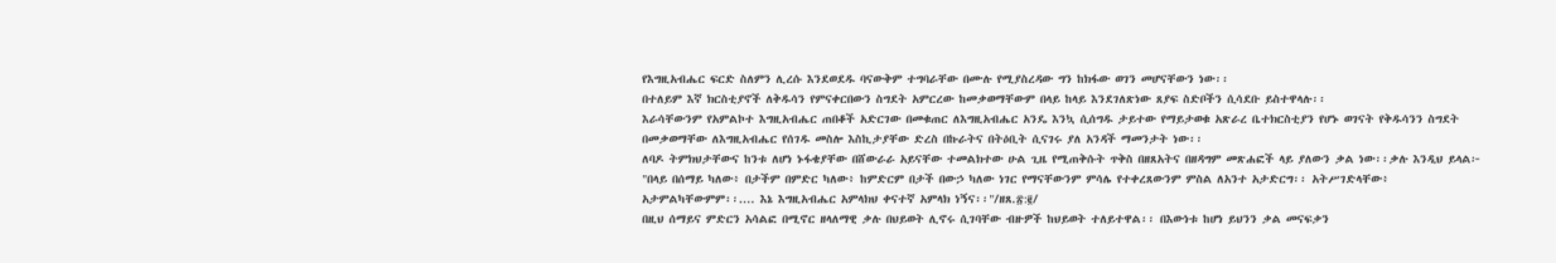የእግዚአብሔር ፍርድ ስለምን ሊረሱ እንደወደዱ ባናውቅም ተግባራቸው በሙሉ የሚያስረዳው ግን ከክፋው ወገን መሆናቸውን ነው፡፡
በተለይም እኛ ክርስቲያኖች ለቅዱሳን የምናቀርበውን ስግደት አምርረው ከመቃወማቸውም በላይ ከላይ እንደገለጽነው ጸያፍ ስድቦችን ሲሳደቡ ይስተዋላሉ፡፡
እራሳቸውንም የአምልኮተ እግዚአብሔር ጠበቆች አድርገው በመቁጠር ለእግዚአብሔር አንዴ እንኳ ሲሰግዱ ታይተው የማይታወቁ አጽራረ ቤተክርስቲያን የሆኑ ወገናት የቅዱሳንን ስግደት በመቃወማቸው ለእግዚአብሔር የሰገዱ መስሎ እስኪታያቸው ድረስ በኩራትና በትዕቢት ሲናገሩ ያለ አንዳች ማመንታት ነው፡፡
ለባዶ ትምክህታቸውና ከንቱ ለሆነ ኑፋቄያቸው በሸውራራ አይናቸው ተመልክተው ሁል ጊዜ የሚጠቅሱት ጥቅስ በዘጸአትና በዘዳግም መጽሐፎች ላይ ያለውን ቃል ነው፡፡ቃሉ እንዲህ ይላል፦
"በላይ በሰማይ ካለው፥ በታችም በምድር ካለው፥ ከምድርም በታች በውኃ ካለው ነገር የማናቸውንም ምሳሌ የተቀረጸውንም ምስል ለአንተ አታድርግ፡፡ አትሥገድላቸው፥ አታምልካቸውምም፡፡.... እኔ እግዚአብሔር አምላክህ ቀናተኛ አምላክ ነኝና፡፡"/ዘጸ.፳:፪/
በዚህ ሰማይና ምድርን አሳልፎ በሚኖር ዘላለማዊ ቃሉ በህይወት ሊኖሩ ሲገባቸው ብዙዎች ከህይወት ተለይተዋል፡፡ በእውነቱ ከሆነ ይህንን ቃል መናፍቃን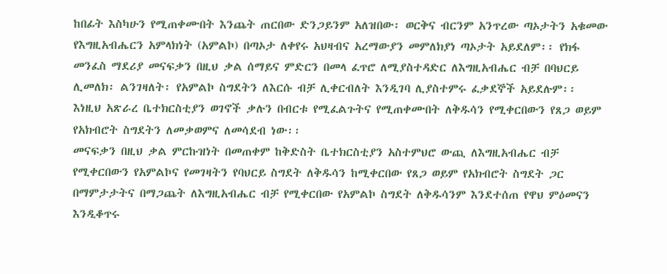ከበፊት እስካሁን የሚጠቀሙበት እንጨት ጠርበው ድንጋይንም አለዝበው፡ ወርቅና ብርንም አንጥረው ጣኦታትን አቁመው የእግዚአብሔርን አምላክነት (አምልኮ) በጣኦታ ለቀየሩ አህዛብና አረማውያን መምለክያነ ጣኦታት አይደለም፡፡ የክፋ መንፈስ ማደሪያ መናፍቃን በዚህ ቃል ሰማይና ምድርን በመላ ፈጥሮ ለሚያስተዳድር ለእግዚአብሔር ብቻ በባህርይ ሊመለክ፡ ልንገዛለት፡ የአምልኮ ስግደትን ለእርሱ ብቻ ሊቀርብለት እንዲገባ ሊያስተምሩ ፈቃደኞች አይደሉም፡፡
እነዚህ አጽራረ ቤተክርስቲያን ወገኖች ቃሉን በብርቱ የሚፈልጉትና የሚጠቀሙበት ለቅዱሳን የሚቀርበውን የጸጋ ወይም የአክብሮት ስግደትን ለመቃወምና ለመሳደብ ነው፡፡
መናፍቃን በዚህ ቃል ምርኩዝነት በመጠቀም ከቅድስት ቤተክርስቲያን አስተምህሮ ውጪ ለእግዚአብሔር ብቻ የሚቀርበውን የአምልኮና የመገዛትን የባህርይ ስግደት ለቅዱሳን ከሚቀርበው የጸጋ ወይም የአክብሮት ስግደት ጋር በማምታታትና በማጋጨት ለእግዚአብሔር ብቻ የሚቀርበው የአምልኮ ስግደት ለቅዱሳንም እንደተሰጠ የዋህ ምዕመናን እንዲቆጥሩ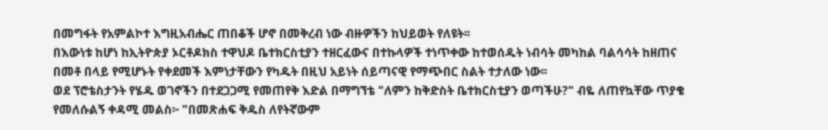በመግፋት የአምልኮተ እግዚአብሔር ጠበቆች ሆኖ በመቅረብ ነው ብዙዎችን ከህይወት የለዩት፡፡
በእውነቱ ከሆነ ከኢትዮጵያ ኦርቶዶክስ ተዋህዶ ቤተክርስቲያን ተዘርፈውና በተኩላዎች ተነጥቀው ከተወሰዱት ነብሳት መካከል ባልሳሳት ከዘጠና በመቶ በላይ የሚሆኑት የቀደመች እምነታቸውን የካዱት በዚህ አይነት ሰይጣናዊ የማጭበር ስልት ተታለው ነው፡፡
ወደ ፕሮቴስታንት የሄዱ ወገኖችን በተደጋጋሚ የመጠየቅ እድል በማግኘቴ "ለምን ከቅድስት ቤተክርስቲያን ወጣችሁ?" ብዬ ለጠየኳቸው ጥያቄ የመለሱልኝ ቀዳሚ መልስ፦ "በመጽሐፍ ቅዱስ ለየትኛውም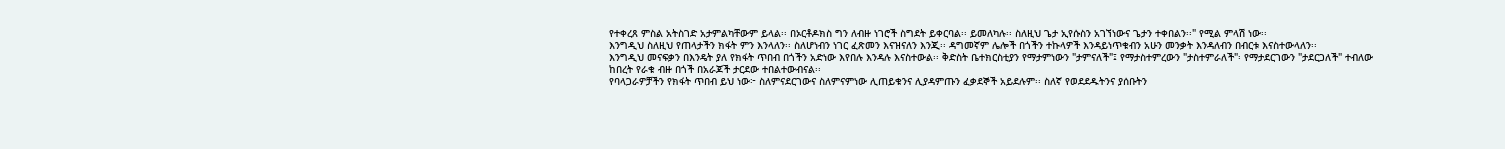የተቀረጸ ምስል አትስገድ አታምልካቸውም ይላል፡፡ በኦርቶዶክስ ግን ለብዙ ነገሮች ስግደት ይቀርባል፡፡ ይመለካሉ፡፡ ስለዚህ ጌታ ኢየሱስን አገኘነውና ጌታን ተቀበልን፡፡" የሚል ምላሽ ነው፡፡
እንግዲህ ስለዚህ የጠላታችን ክፋት ምን እንላለን፡፡ ስለሆነብን ነገር ፈጽመን እናዝናለን እንጂ፡፡ ዳግመኛም ሌሎች በጎችን ተኩላዎች እንዳይነጥቁብን አሁን መንቃት እንዳለብን በብርቱ እናስተውላለን፡፡
እንግዲህ መናፍቃን በእንዴት ያለ የክፋት ጥበብ በጎችን አድነው እየበሉ እንዳሉ እናስተውል፡፡ ቅድስት ቤተክርስቲያን የማታምነውን "ታምናለች"፤ የማታስተምረውን "ታስተምራለች"፡ የማታደርገውን "ታደርጋለች" ተብለው ከበረት የራቁ ብዙ በጎች በአራጆች ታርደው ተበልተውብናል፡፡
የባላጋራዎቻችን የክፋት ጥበብ ይህ ነው፦ ስለምናደርገውና ስለምናምነው ሊጠይቁንና ሊያዳምጡን ፈቃደኞች አይደሉም፡፡ ስለኛ የወደደዱትንና ያሰቡትን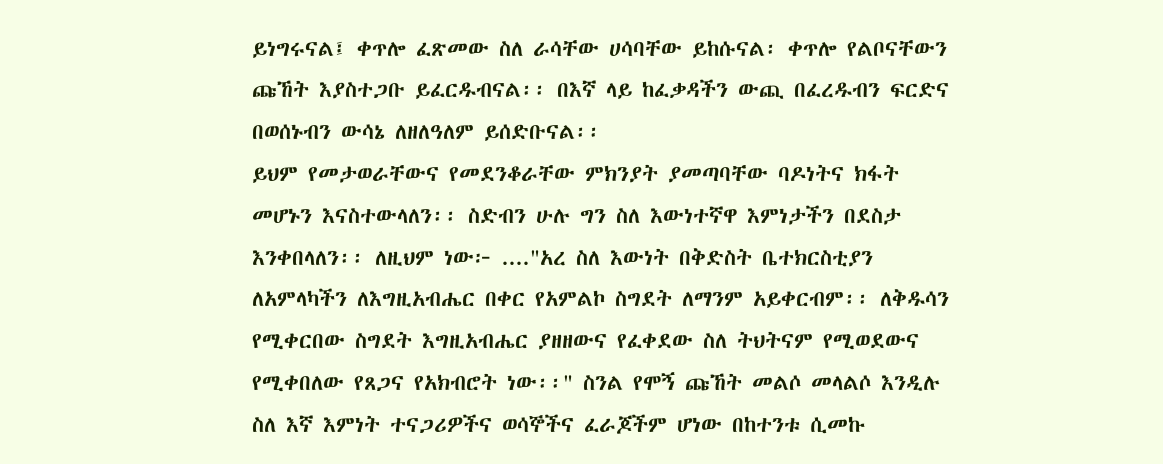ይነግሩናል፤ ቀጥሎ ፈጽመው ስለ ራሳቸው ሀሳባቸው ይከሱናል፡ ቀጥሎ የልቦናቸውን ጩኸት እያስተጋቡ ይፈርዱብናል፡፡ በእኛ ላይ ከፈቃዳችን ውጪ በፈረዱብን ፍርድና በወሰኑብን ውሳኔ ለዘለዓለም ይሰድቡናል፡፡
ይህም የመታወራቸውና የመደንቆራቸው ምክንያት ያመጣባቸው ባዶነትና ክፋት መሆኑን እናስተውላለን፡፡ ስድብን ሁሉ ግን ስለ እውነተኛዋ እምነታችን በደስታ እንቀበላለን፡፡ ለዚህም ነው፦ ...."አረ ስለ እውነት በቅድስት ቤተክርስቲያን ለአምላካችን ለእግዚአብሔር በቀር የአምልኮ ስግደት ለማንም አይቀርብም፡፡ ለቅዱሳን የሚቀርበው ስግደት እግዚአብሔር ያዘዘውና የፈቀደው ስለ ትህትናም የሚወደውና የሚቀበለው የጸጋና የአክብሮት ነው፡፡" ስንል የሞኝ ጩኸት መልሶ መላልሶ እንዲሉ ስለ እኛ እምነት ተናጋሪዎችና ወሳኞችና ፈራጆችም ሆነው በከተንቱ ሲመኩ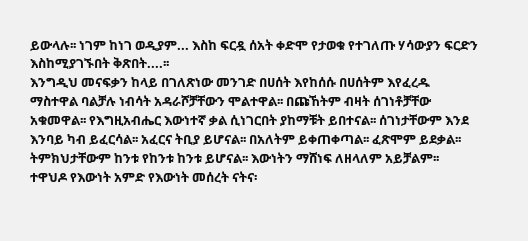ይውላሉ፡፡ ነገም ከነገ ወዲያም... እስከ ፍርዷ ሰአት ቀድሞ የታወቁ የተገለጡ ሃሳውያን ፍርድን እስከሚያገኙበት ቅጽበት....፡፡
እንግዲህ መናፍቃን ከላይ በገለጽነው መንገድ በሀሰት እየከሰሱ በሀሰትም እየፈረዱ ማስተዋል ባልቻሉ ነብሳት አዳራሾቻቸውን ሞልተዋል፡፡ በጩኸትም ብዛት ሰገነቶቻቸው አቁመዋል፡፡ የእግዚአብሔር እውነተኛ ቃል ሲነገርበት ያከማቹት ይበተናል፡፡ ሰገነታቸውም እንደ እንባይ ካብ ይፈርሳል፡፡ አፈርና ትቢያ ይሆናል፡፡ በአለትም ይቀጠቀጣል፡፡ ፈጽሞም ይደቃል፡፡ ትምክህታቸውም ከንቱ የከንቱ ከንቱ ይሆናል፡፡ እውነትን ማሸነፍ ለዘላለም አይቻልም፡፡ ተዋህዶ የእውነት አምድ የእውነት መሰረት ናትና፡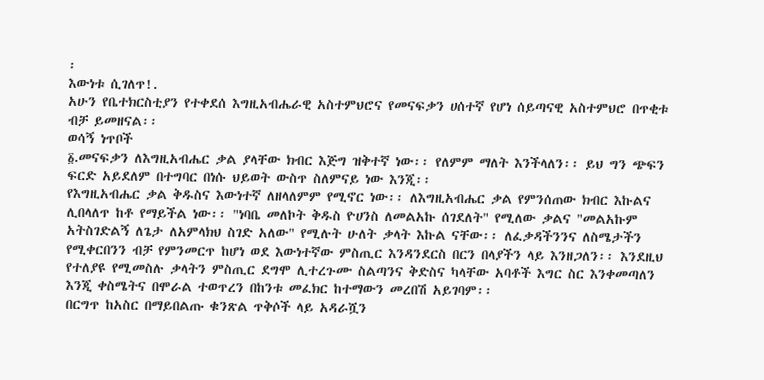፡
እውነቱ ሲገለጥ!.
አሁን የቤተክርስቲያን የተቀደሰ እግዚአብሔራዊ አስተምህሮና የመናፍቃን ሀሰተኛ የሆነ ሰይጣናዊ አስተምህሮ በጥቂቱ ብቻ ይመዘናል፡፡
ወሳኝ ነጥቦች
፩.መናፍቃን ለእግዚአብሔር ቃል ያላቸው ክብር እጅግ ዝቅተኛ ነው፡፡ የለምም ማለት እንችላለን፡፡ ይህ ግን ጭፍን ፍርድ አይደለም በተግባር በነሱ ህይወት ውስጥ ስለምናይ ነው እንጂ፡፡
የእግዚአብሔር ቃል ቅዱስና እውነተኛ ለዘላለምም የሚኖር ነው፡፡ ለእግዚአብሔር ቃል የምንሰጠው ክብር እኩልና ሊበላለጥ ከቶ የማይችል ነው፡፡ "ነባቤ መለኮት ቅዱስ ዮሀንስ ለመልአኩ ሰገደለት" የሚለው ቃልና "መልአኩም አትስገድልኝ ለጌታ ለአምላክህ ስገድ አለው" የሚሉት ሁለት ቃላት እኩል ናቸው፡፡ ለፈቃዳችንንና ለስሜታችን የሚቀርበንን ብቻ የምንመርጥ ከሆነ ወደ እውነተኛው ምስጢር እንዳንደርስ በርን በላያችን ላይ እንዘጋለን፡፡ እንደዚህ የተለያዩ የሚመስሉ ቃላትን ምስጢር ደግሞ ሊተረጉሙ ስልጣንና ቅድስና ካላቸው አባቶች እግር ስር እንቀመጣለን እንጂ ቀስሜትና በሞራል ተወጥረን በከንቱ መፈክር ከተማውን መረበሽ አይገባም፡፡
በርግጥ ከአስር በማይበልጡ ቁንጽል ጥቅሶች ላይ አዳራሿን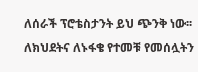ለሰራች ፕሮቴስታንት ይህ ጭንቅ ነው፡፡
ለክህደትና ለኑፋቄ የተመቹ የመሰሏትን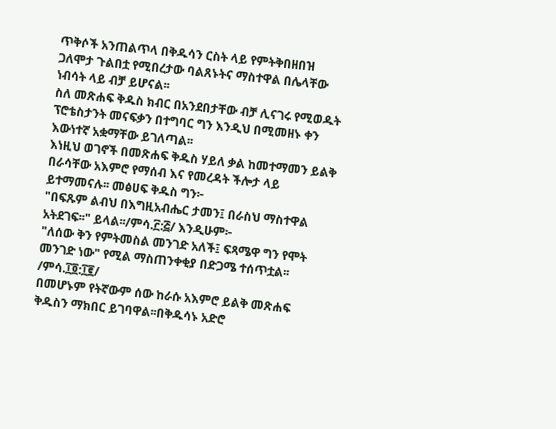ጥቅሶች አንጠልጥላ በቅዱሳን ርስት ላይ የምትቅበዘበዝ ጋለሞታ ጉልበቷ የሚበረታው ባልጸኑትና ማስተዋል በሌላቸው ነብሳት ላይ ብቻ ይሆናል፡፡
ስለ መጽሐፍ ቅዱስ ክብር በአንደበታቸው ብቻ ሊናገሩ የሚወዱት ፕሮቴስታንት መናፍቃን በተግባር ግን እንዲህ በሚመዘኑ ቀን እውነተኛ አቋማቸው ይገለጣል፡፡
እነዚህ ወገኖች በመጽሐፍ ቅዱስ ሃይለ ቃል ከመተማመን ይልቅ በራሳቸው አእምሮ የማሰብ እና የመረዳት ችሎታ ላይ ይተማመናሉ፡፡ መፅሀፍ ቅዱስ ግን፦
"በፍጹም ልብህ በእግዚአብሔር ታመን፤ በራስህ ማስተዋል አትደገፍ፡፡" ይላል፡፡/ምሳ.፫:፭/ እንዲሁም፦
"ለሰው ቅን የምትመስል መንገድ አለች፤ ፍጻሜዋ ግን የሞት መንገድ ነው" የሚል ማስጠንቀቂያ በድጋሜ ተሰጥቷል፡፡ /ምሳ.፲፬:፲፪/
በመሆኑም የትኛውም ሰው ከራሱ አእምሮ ይልቅ መጽሐፍ ቅዱስን ማክበር ይገባዋል፡፡በቅዱሳኑ አድሮ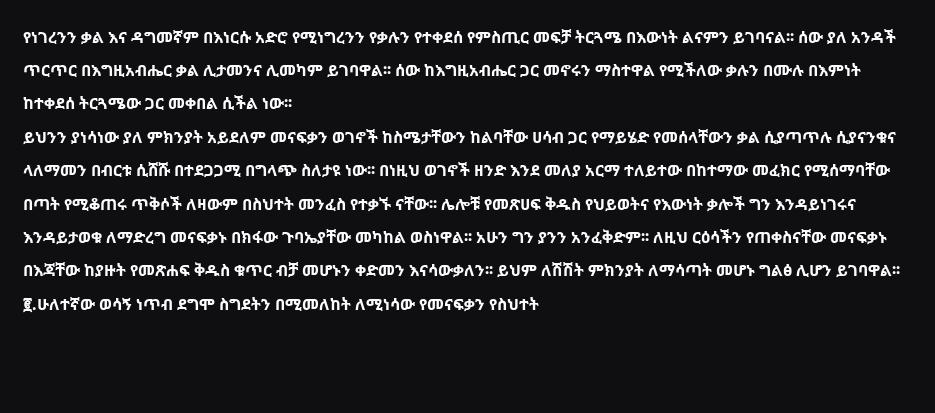የነገረንን ቃል እና ዳግመኛም በእነርሱ አድሮ የሚነግረንን የቃሉን የተቀደሰ የምስጢር መፍቻ ትርጓሜ በእውነት ልናምን ይገባናል፡፡ ሰው ያለ አንዳች ጥርጥር በእግዚአብሔር ቃል ሊታመንና ሊመካም ይገባዋል፡፡ ሰው ከእግዚአብሔር ጋር መኖሩን ማስተዋል የሚችለው ቃሉን በሙሉ በእምነት ከተቀደሰ ትርጓሜው ጋር መቀበል ሲችል ነው፡፡
ይህንን ያነሳነው ያለ ምክንያት አይደለም መናፍቃን ወገኖች ከስሜታቸውን ከልባቸው ሀሳብ ጋር የማይሄድ የመሰላቸውን ቃል ሲያጣጥሉ ሲያናንቁና ላለማመን በብርቱ ሲሸሹ በተደጋጋሚ በግላጭ ስለታዩ ነው፡፡ በነዚህ ወገኖች ዘንድ እንደ መለያ አርማ ተለይተው በከተማው መፈክር የሚሰማባቸው በጣት የሚቆጠሩ ጥቅሶች ለዛውም በስህተት መንፈስ የተቃኙ ናቸው፡፡ ሌሎቹ የመጽሀፍ ቅዱስ የህይወትና የእውነት ቃሎች ግን እንዳይነገሩና እንዳይታወቁ ለማድረግ መናፍቃኑ በክፋው ጉባኤያቸው መካከል ወስነዋል፡፡ አሁን ግን ያንን አንፈቅድም፡፡ ለዚህ ርዕሳችን የጠቀስናቸው መናፍቃኑ በእጃቸው ከያዙት የመጽሐፍ ቅዱስ ቁጥር ብቻ መሆኑን ቀድመን እናሳውቃለን፡፡ ይህም ለሽሽት ምክንያት ለማሳጣት መሆኑ ግልፅ ሊሆን ይገባዋል፡፡
፪.ሁለተኛው ወሳኝ ነጥብ ደግሞ ስግደትን በሚመለከት ለሚነሳው የመናፍቃን የስህተት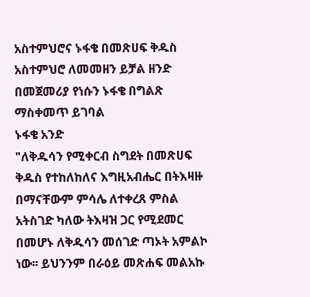አስተምህሮና ኑፋቄ በመጽሀፍ ቅዱስ አስተምህሮ ለመመዘን ይቻል ዘንድ በመጀመሪያ የነሱን ኑፋቄ በግልጽ ማስቀመጥ ይገባል
ኑፋቄ አንድ
"ለቅዱሳን የሚቀርብ ስግደት በመጽሀፍ ቅዱስ የተከለከለና እግዚአብሔር በትእዛዙ በማናቸውም ምሳሌ ለተቀረጸ ምስል አትስገድ ካለው ትእዛዝ ጋር የሚደመር በመሆኑ ለቅዱሳን መሰገድ ጣኦት አምልኮ ነው፡፡ ይህንንም በራዕይ መጽሐፍ መልአኩ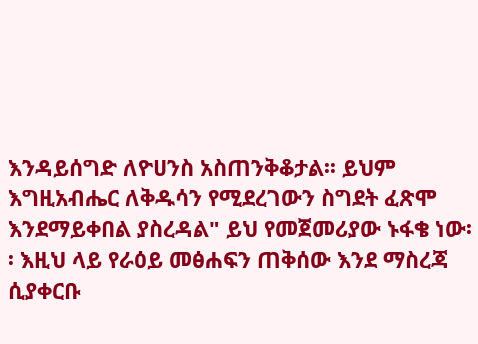እንዳይሰግድ ለዮሀንስ አስጠንቅቆታል፡፡ ይህም እግዚአብሔር ለቅዱሳን የሚደረገውን ስግደት ፈጽሞ እንደማይቀበል ያስረዳል" ይህ የመጀመሪያው ኑፋቄ ነው፡፡ እዚህ ላይ የራዕይ መፅሐፍን ጠቅሰው እንደ ማስረጃ ሲያቀርቡ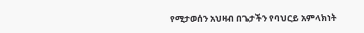የሚታወሰን አህዛብ በጌታችን የባህርይ አምላክነት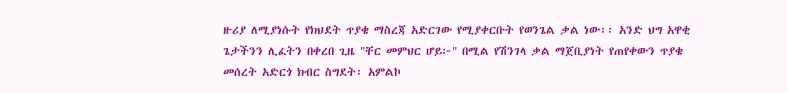ዙሪያ ለሚያነሱት የክህደት ጥያቄ ማስረጃ አድርገው የሚያቀርቡት የወንጌል ቃል ነው፡፡ አንድ ህግ አዋቂ ጌታችንን ሊፈትን በቀረበ ጊዜ "ቸር መምህር ሆይ፦" በሚል የሽንገላ ቃል ማጀቢያነት የጠየቀውን ጥያቄ መሰረት አድርጎ ክብር ስግደት፡ አምልኮ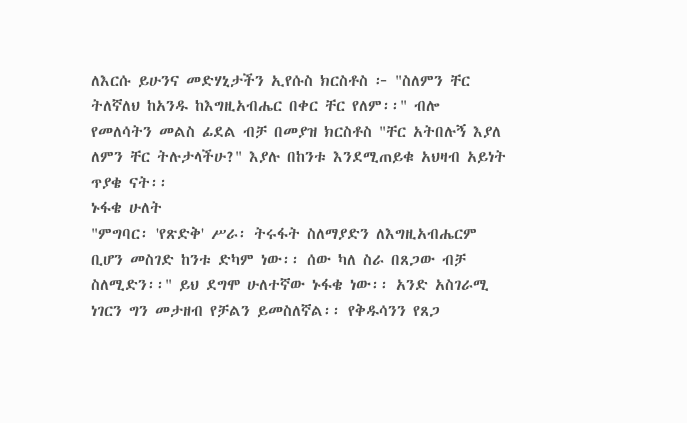ለእርሱ ይሁንና መድሃኒታችን ኢየሱስ ክርስቶስ ፦ "ስለምን ቸር ትለኛለህ ከአንዱ ከእግዚአብሔር በቀር ቸር የለም፡፡" ብሎ የመለሳትን መልስ ፊደል ብቻ በመያዝ ክርስቶስ "ቸር አትበሉኝ እያለ ለምን ቸር ትሉታላችሁ?" እያሉ በከንቱ እንደሚጠይቁ አህዛብ አይነት ጥያቄ ናት፡፡
ኑፋቄ ሁለት
"ምግባር፡ 'የጽድቅ' ሥራ፡ ትሩፋት ስለማያድን ለእግዚአብሔርም ቢሆን መስገድ ከንቱ ድካም ነው፡፡ ሰው ካለ ስራ በጸጋው ብቻ ስለሚድን፡፡" ይህ ደግሞ ሁለተኛው ኑፋቄ ነው፡፡ አንድ አስገራሚ ነገርን ግን መታዘብ የቻልን ይመስለኛል፡፡ የቅዱሳንን የጸጋ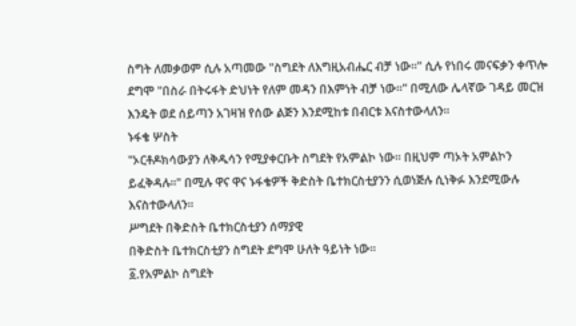ስግት ለመቃወም ሲሉ አጣመው "ስግደት ለእግዚአብሔር ብቻ ነው፡፡" ሲሉ የነበሩ መናፍቃን ቀጥሎ ደግሞ "በስራ በትሩፋት ድህነት የለም መዳን በእምነት ብቻ ነው፡፡" በሚለው ሌላኛው ገዳይ መርዝ እንዴት ወደ ሰይጣን አገዛዝ የሰው ልጅን እንደሚከቱ በብርቱ እናስተውላለን፡፡
ኑፋቄ ሦስት
"ኦርቶዶክሳውያን ለቅዱሳን የሚያቀርቡት ስግደት የአምልኮ ነው፡፡ በዚህም ጣኦት አምልኮን ይፈቅዳሉ፡፡" በሚሉ ዋና ዋና ኑፋቄዎች ቅድስት ቤተክርስቲያንን ሲወነጅሉ ሲነቅፉ እንደሚውሉ እናስተውላለን፡፡
ሥግደት በቅድስት ቤተክርስቲያን ሰማያዊ
በቅድስት ቤተክርስቲያን ስግደት ደግሞ ሁለት ዓይነት ነው፡፡
፩.የአምልኮ ስግደት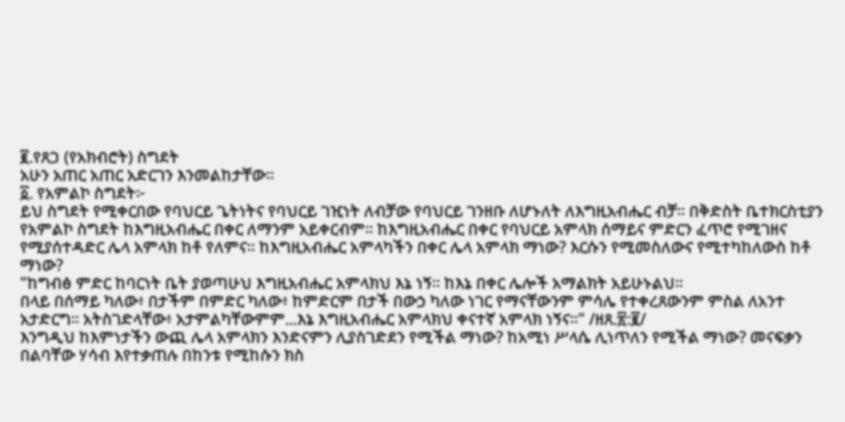፪.የጸጋ (የአክብሮት) ስግደት
አሁን አጠር አጠር አድርገን እንመልከታቸው፡፡
፩. የአምልኮ ስግደት፦
ይህ ስግደት የሚቀርበው የባህርይ ጌትነትና የባህርይ ገዢነት ለብቻው የባህርይ ገንዘቡ ለሆኑለት ለእግዚአብሔር ብቻ፡፡ በቅድስት ቤተክርስቲያን የአምልኮ ስግደት ከእግዚአብሔር በቀር ለማንም አይቀርብም፡፡ ከእግዚአብሔር በቀር የባህርይ አምላክ ሰማይና ምድርን ፈጥሮ የሚገዘና የሚያሰተዳድር ሌላ አምላክ ከቶ የለምና፡፡ ከእግዚአብሔር አምላካችን በቀር ሌላ አምላክ ማነው? እርሱን የሚመስለውና የሚተካከለውስ ከቶ ማነው?
"ከግብፅ ምድር ከባርነት ቤት ያወጣሁህ እግዚአብሔር አምላክህ እኔ ነኝ፡፡ ከእኔ በቀር ሌሎች አማልክት አይሁኑልህ፡፡
በላይ በሰማይ ካለው፥ በታችም በምድር ካለው፥ ከምድርም በታች በውኃ ካለው ነገር የማናቸውንም ምሳሌ የተቀረጸውንም ምስል ለአንተ አታድርግ፡፡ አትስገድላቸው፥ አታምልካቸውምም...እኔ እግዚአብሔር አምላክህ ቀናተኛ አምላክ ነኝና፡፡" /ዘጸ.፳:፪/
እንግዲህ ከእምነታችን ውጪ ሌላ አምላክን እንድናምን ሊያስገድደን የሚችል ማነው? ከአሚነ ሥላሴ ሊነጥለን የሚችል ማነው? መናፍቃን በልባቸው ሃሳብ እየተቃጠሉ በከንቱ የሚከሱን ክስ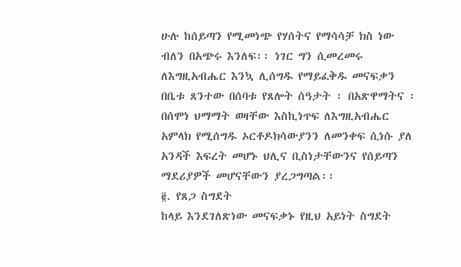ሁሉ ከሰይጣን የሚመነጭ የሃሰትና የማሳሳቻ ክስ ነው ብለን በአጭሩ እንለፍ፡፡ ነገር ግን ሲመረመሩ ለእግዚአብሔር እንኳ ሊሰግዱ የማይፈቅዱ መናፍቃን በቤቱ ጸንተው በሰባቱ የጸሎት ሰዓታት ፡ በአጽዋማትና ፡ በሰሞነ ህማማት ወዛቸው እስኪነጥፍ ለእግዚአብሔር አምላክ የሚሰግዱ ኦርቶዶክሳውያንን ለመንቀፍ ሲነሱ ያለ አንዳች እፍረት መሆኑ ህሊና ቢስነታቸውንና የሰይጣን ማደሪያዎች መሆናቸውን ያረጋግጣል፡፡
፪. የጸጋ ስግደት
ከላይ እንደገለጽነው መናፍቃኑ የዚህ አይነት ስግደት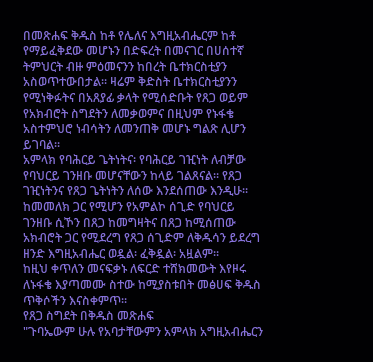በመጽሐፍ ቅዱስ ከቶ የሌለና እግዚአብሔርም ከቶ የማይፈቅደው መሆኑን በድፍረት በመናገር በሀሰተኛ ትምህርት ብዙ ምዕመናንን ከበረት ቤተክርስቲያን አስወጥተውበታል፡፡ ዛሬም ቅድስት ቤተክርስቲያንን የሚነቅፉትና በአጸያፊ ቃላት የሚሰድቡት የጸጋ ወይም የአክብሮት ስግደትን ለመቃወምና በዚህም የኑፋቄ አስተምህሮ ነብሳትን ለመንጠቅ መሆኑ ግልጽ ሊሆን ይገባል፡፡
አምላክ የባሕርይ ጌትነትና፡ የባሕርይ ገዢነት ለብቻው የባህርይ ገንዘቡ መሆናቸውን ከላይ ገልጸናል፡፡ የጸጋ ገዢነትንና የጸጋ ጌትነትን ለሰው እንደሰጠው እንዲሁ፡፡ ከመመለክ ጋር የሚሆን የአምልኮ ሰጊድ የባህርይ ገንዘቡ ሲኾን በጸጋ ከመግዛትና በጸጋ ከሚሰጠው አክብሮት ጋር የሚደረግ የጸጋ ሰጊድም ለቅዱሳን ይደረግ ዘንድ እግዚአብሔር ወዷል፡ ፈቅዷል፡ አዟልም፡፡
ከዚህ ቀጥለን መናፍቃኑ ለፍርድ ተሸክመውት እየዞሩ ለኑፋቄ እያጣመሙ ስተው ከሚያስቱበት መፅሀፍ ቅዱስ ጥቅሶችን እናስቀምጥ፡፡
የጸጋ ስግደት በቅዱስ መጽሐፍ
"ጉባኤውም ሁሉ የአባታቸውምን አምላክ አግዚአብሔርን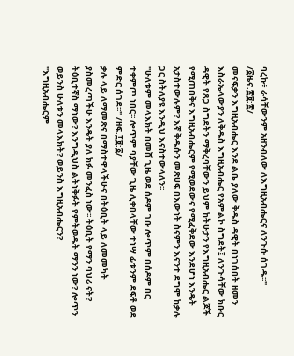ባረኩ፥ ራሳቸውንም አዘንብለው ለእግዚአብሔርና ለንጉሱ ሰገዱ፡፡" /፩ዜና.፳፱:፳/
መናፍቃን እግዚአብሔር እንደ ልቤ ያለው ቅዱስ ዳዊት በነገሰበት ዘመን እስራኤላውያን ለቅዱስ እግዚአብሔር የአምልኮ ስግደት፤ ለንጉሳቸው ክቡር ዳዊት የጸጋ ስግደትን ማቅረባቸውን ይህም ከትሁታን የእግዚአብሔር ልጆች የሚጠበቅና እግዚአብሔርም የሚወደውና የሚፈቅደው እንደሆነ እንዴት አታስተውሉም? እኛ ቅዱሱን መጽሀፍ በእውነት ስናምን እናንተ ደግሞ ከቃሉ ጋር ስትለያዩ እንዲህ እናስተውላለን፡፡
"ሁለቱም መላእክት በመሸ ጊዜ ወደ ሰዶም ገቡ ሎጥም በሰዶም በር ተቀምጦ ነበር፡፡ ሎጥም ባያቸው ጊዜ ሊቀበላቸው ተነሣ ፊቱንም ደፍቶ ወደ ምድር ሰገደ፡፡" /ዘፍ.፲፱:፩/
ቃሉ ላይ ለማመጽና በማስተዋላችሁና በትዕቢት ላይ ለመመካት ያስመረጣችሁ እንዴት ያለ ክፉ መንፈስ ነው፡፡ ትዕቢት የማን ባህሪ ናት? ትዕቢተኛስ ማነው? እንግዲህስ ልትነቅፉት የምትወዱት ማንን ነው? ሎጥን ወይንስ ሁለቱን መላእክት? ወይንስ እግዚአብሔርን?
"እግዚአብሔርም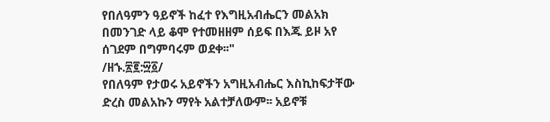የበለዓምን ዓይኖች ከፈተ የእግዚአብሔርን መልአክ በመንገድ ላይ ቆሞ የተመዘዘም ሰይፍ በእጁ ይዞ አየ ሰገደም በግምባሩም ወደቀ፡፡"
/ዘኁ.፳፪:፵፩/
የበለዓም የታወሩ አይኖችን አግዚአብሔር እስኪከፍታቸው ድረስ መልአኩን ማየት አልተቻለውም፡፡ አይኖቹ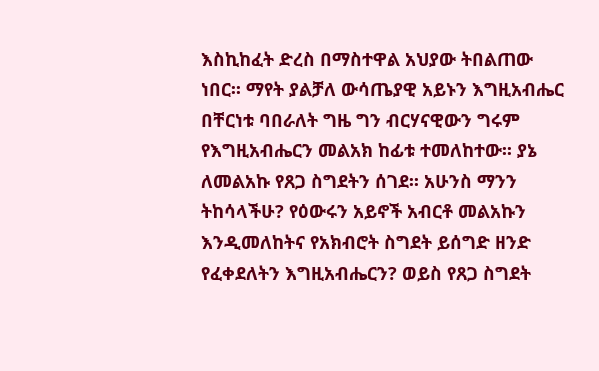እስኪከፈት ድረስ በማስተዋል አህያው ትበልጠው ነበር፡፡ ማየት ያልቻለ ውሳጤያዊ አይኑን እግዚአብሔር በቸርነቱ ባበራለት ግዜ ግን ብርሃናዊውን ግሩም የእግዚአብሔርን መልአክ ከፊቱ ተመለከተው፡፡ ያኔ ለመልአኩ የጸጋ ስግደትን ሰገደ፡፡ አሁንስ ማንን ትከሳላችሁ? የዕውሩን አይኖች አብርቶ መልአኩን እንዲመለከትና የአክብሮት ስግደት ይሰግድ ዘንድ የፈቀደለትን እግዚአብሔርን? ወይስ የጸጋ ስግደት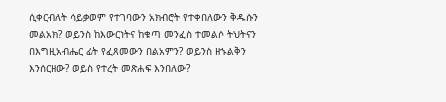ሲቀርብለት ሳይቃወም የተገባውን አክብሮት የተቀበለውን ቅዱሱን መልአክ? ወይንስ ከእውርነትና ከቁጣ መንፈስ ተመልሶ ትህትናን በእግዚአብሔር ፊት የፈጸመውን በልአምን? ወይንስ ዘኁልቅን እንሰርዘው? ወይስ የተረት መጽሐፍ እንበለው?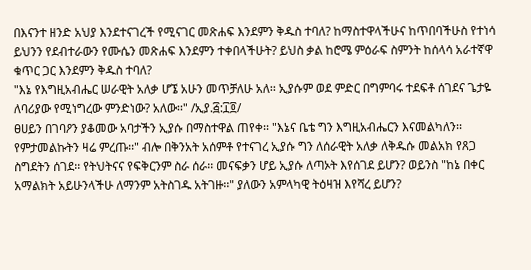በእናንተ ዘንድ አህያ እንደተናገረች የሚናገር መጽሐፍ እንደምን ቅዱስ ተባለ? ከማስተዋላችሁና ከጥበባችሁስ የተነሳ ይህንን የደብተራውን የሙሴን መጽሐፍ እንደምን ተቀበላችሁት? ይህስ ቃል ከሮሜ ምዕራፍ ስምንት ከሰላሳ አራተኛዋ ቁጥር ጋር እንደምን ቅዱስ ተባለ?
"እኔ የእግዚአብሔር ሠራዊት አለቃ ሆኜ አሁን መጥቻለሁ አለ፡፡ ኢያሱም ወደ ምድር በግምባሩ ተደፍቶ ሰገደና ጌታዬ ለባሪያው የሚነግረው ምንድነው? አለው፡፡" /ኢያ.፭:፲፬/
ፀሀይን በገባዖን ያቆመው አባታችን ኢያሱ በማስተዋል ጠየቀ፡፡ "እኔና ቤቴ ግን እግዚአብሔርን እናመልካለን፡፡ የምታመልኩትን ዛሬ ምረጡ፡፡" ብሎ በቅንአት አሰምቶ የተናገረ ኢያሱ ግን ለሰራዊት አለቃ ለቅዱሱ መልአክ የጸጋ ስግደትን ሰገደ፡፡ የትህትናና የፍቅርንም ስራ ሰራ፡፡ መናፍቃን ሆይ ኢያሱ ለጣኦት እየሰገደ ይሆን? ወይንስ "ከኔ በቀር አማልክት አይሁንላችሁ ለማንም አትስገዱ አትገዙ፡፡" ያለውን አምላካዊ ትዕዛዝ እየሻረ ይሆን?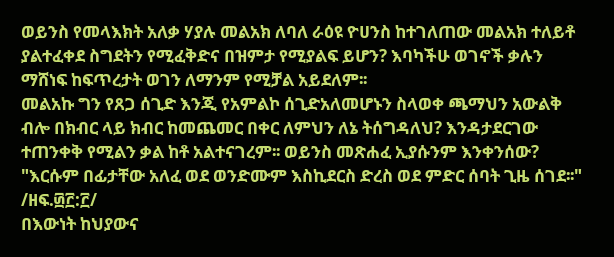ወይንስ የመላእክት አለቃ ሃያሉ መልአክ ለባለ ራዕዩ ዮሀንስ ከተገለጠው መልአክ ተለይቶ ያልተፈቀደ ስግደትን የሚፈቅድና በዝምታ የሚያልፍ ይሆን? እባካችሁ ወገኖች ቃሉን ማሸነፍ ከፍጥረታት ወገን ለማንም የሚቻል አይደለም፡፡
መልአኩ ግን የጸጋ ሰጊድ እንጂ የአምልኮ ሰጊድአለመሆኑን ስላወቀ ጫማህን አውልቅ ብሎ በክብር ላይ ክብር ከመጨመር በቀር ለምህን ለኔ ትሰግዳለህ? እንዳታደርገው ተጠንቀቅ የሚልን ቃል ከቶ አልተናገረም፡፡ ወይንስ መጽሐፈ ኢያሱንም እንቀንሰው?
"እርሱም በፊታቸው አለፈ ወደ ወንድሙም እስኪደርስ ድረስ ወደ ምድር ሰባት ጊዜ ሰገደ፡፡" /ዘፍ.፴፫:፫/
በእውነት ከህያውና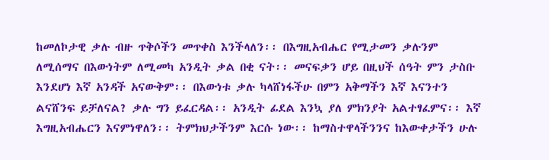ከመለኮታዊ ቃሉ ብዙ ጥቅሶችን መጥቀስ እንችላለን፡፡ በእግዚአብሔር የሚታመን ቃሉንም ለሚሰማና በእውነትም ለሚመካ አንዲት ቃል በቂ ናት፡፡ መናፍቃን ሆይ በዚህች ሰዓት ምን ታስቡ እንደሆነ እኛ አንዳች አናውቅም፡፡ በእውነቱ ቃሉ ካላሸነፋችሁ በምን አቅማችን እኛ እናንተን ልናሸንፍ ይቻለናል? ቃሉ ግን ይፈርዳል፡፡ አንዲት ፊደል እንኳ ያለ ምክንያት አልተፃፈምና፡፡ እኛ እግዚአብሔርን እናምነዋለን፡፡ ትምክህታችንም እርሱ ነው፡፡ ከማስተዋላችንንና ከእውቀታችን ሁሉ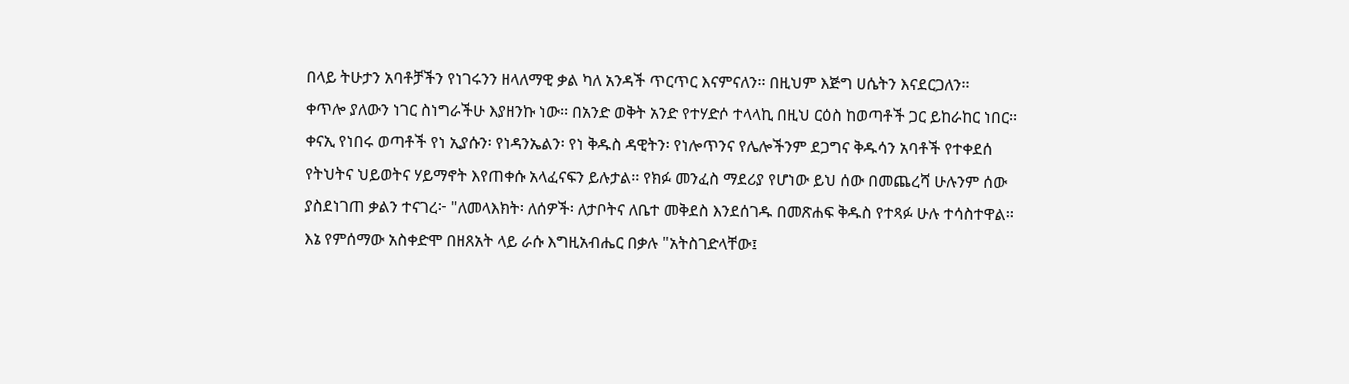በላይ ትሁታን አባቶቻችን የነገሩንን ዘላለማዊ ቃል ካለ አንዳች ጥርጥር እናምናለን፡፡ በዚህም እጅግ ሀሴትን እናደርጋለን፡፡
ቀጥሎ ያለውን ነገር ስነግራችሁ እያዘንኩ ነው፡፡ በአንድ ወቅት አንድ የተሃድሶ ተላላኪ በዚህ ርዕስ ከወጣቶች ጋር ይከራከር ነበር፡፡ ቀናኢ የነበሩ ወጣቶች የነ ኢያሱን፡ የነዳንኤልን፡ የነ ቅዱስ ዳዊትን፡ የነሎጥንና የሌሎችንም ደጋግና ቅዱሳን አባቶች የተቀደሰ የትህትና ህይወትና ሃይማኖት እየጠቀሱ አላፈናፍን ይሉታል፡፡ የክፉ መንፈስ ማደሪያ የሆነው ይህ ሰው በመጨረሻ ሁሉንም ሰው ያስደነገጠ ቃልን ተናገረ፦ "ለመላእክት፡ ለሰዎች፡ ለታቦትና ለቤተ መቅደስ እንደሰገዱ በመጽሐፍ ቅዱስ የተጻፉ ሁሉ ተሳስተዋል፡፡ እኔ የምሰማው አስቀድሞ በዘጸአት ላይ ራሱ እግዚአብሔር በቃሉ "አትስገድላቸው፤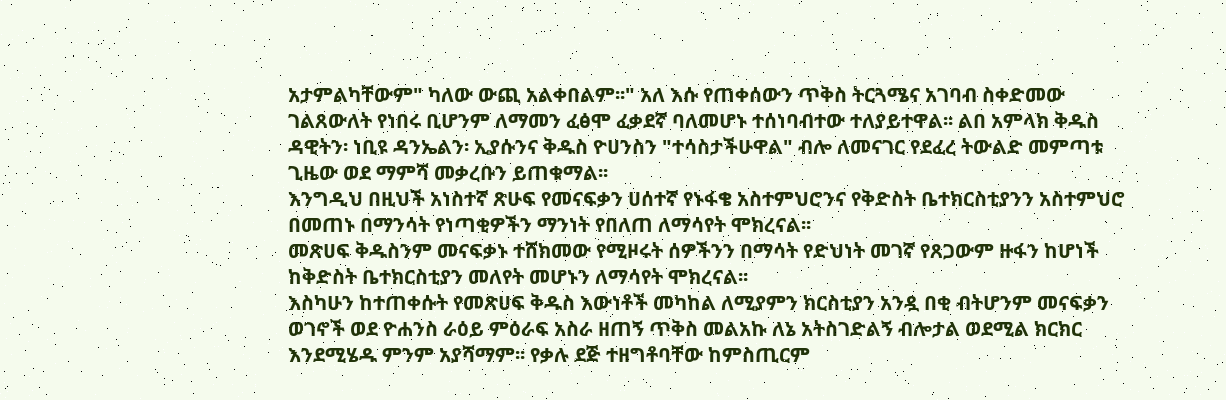አታምልካቸውም" ካለው ውጪ አልቀበልም፡፡" አለ እሱ የጠቀሰውን ጥቅስ ትርጓሜና አገባብ ስቀድመው ገልጸውለት የነበሩ ቢሆንም ለማመን ፈፅሞ ፈቃደኛ ባለመሆኑ ተሰነባብተው ተለያይተዋል፡፡ ልበ አምላክ ቅዱስ ዳዊትን፡ ነቢዩ ዳንኤልን፡ ኢያሱንና ቅዱስ ዮሀንስን "ተሳስታችሁዋል" ብሎ ለመናገር የደፈረ ትውልድ መምጣቱ ጊዜው ወደ ማምሻ መቃረቡን ይጠቁማል፡፡
እንግዲህ በዚህች አነስተኛ ጽሁፍ የመናፍቃን ሀሰተኛ የኑፋቄ አስተምህሮንና የቅድስት ቤተክርስቲያንን አስተምህሮ በመጠኑ በማንሳት የነጣቂዎችን ማንነት የበለጠ ለማሳየት ሞክረናል፡፡
መጽሀፍ ቅዱስንም መናፍቃኑ ተሸክመው የሚዞሩት ሰዎችንን በማሳት የድህነት መገኛ የጸጋውም ዙፋን ከሆነች ከቅድስት ቤተክርስቲያን መለየት መሆኑን ለማሳየት ሞክረናል፡፡
እስካሁን ከተጠቀሱት የመጽሀፍ ቅዱስ እውነቶች መካከል ለሚያምን ክርስቲያን አንዷ በቂ ብትሆንም መናፍቃን ወገኖች ወደ ዮሐንስ ራዕይ ምዕራፍ አስራ ዘጠኝ ጥቅስ መልአኩ ለኔ አትስገድልኝ ብሎታል ወደሚል ክርክር እንደሚሄዱ ምንም አያሻማም፡፡ የቃሉ ደጅ ተዘግቶባቸው ከምስጢርም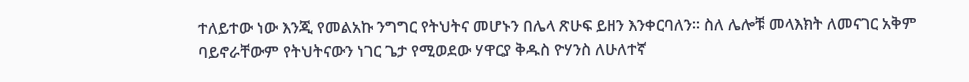ተለይተው ነው እንጂ የመልአኩ ንግግር የትህትና መሆኑን በሌላ ጽሁፍ ይዘን እንቀርባለን፡፡ ስለ ሌሎቹ መላእክት ለመናገር አቅም ባይኖራቸውም የትህትናውን ነገር ጌታ የሚወደው ሃዋርያ ቅዱስ ዮሃንስ ለሁለተኛ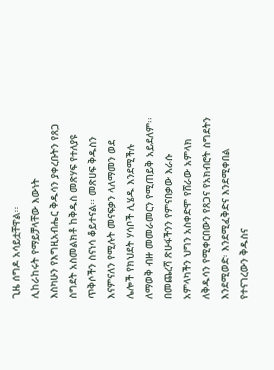ጊዜ ሰግዶ አሳይቷቸዋል፡፡
ሊከራከሩት የማይቻላቸው እውነት
እስካሁን የእግዚአብሔር ቅዱሳን ያቀረቡትን የጸጋ ስግደት አስመልክቶ ከቅዱስ መጽሃፍ የተለያዩ ጥቅሶችን ስናነሳ ቆይተናል፡፡ መጽሀፍ ቅዱስን እናምናለን የሚሉት መናፍቃን ላለማመን ወደ ሌሎች የክህደት ሃሳቦች ሊሄዱ እንደሚችሉ ለማወቅ ብዙ መመራመርን የሚጠይቅ አይደለም፡፡ በመጨረሻ ጽሁፋችንን የምናበቃው እራሱ አምላካችን ህግን አስቀድሞ የሸራው አምላክ ለቅዱሳን የሚቀርበውን የጸጋና የአክብሮት ስግደትን እንደሚወድ፡ እንደሚፈቅድና እንደሚቀበል የተናገረውን ቅዱስና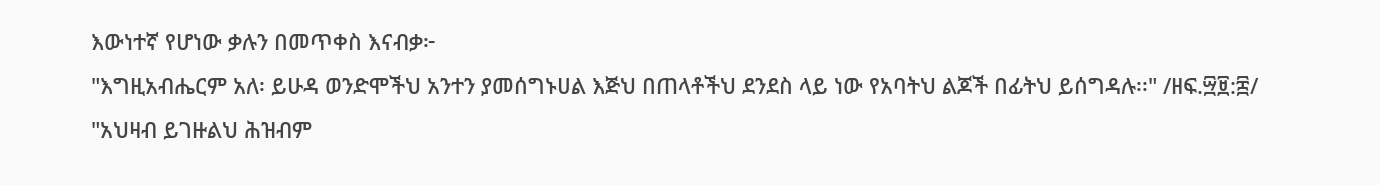እውነተኛ የሆነው ቃሉን በመጥቀስ እናብቃ፦
"እግዚአብሔርም አለ፡ ይሁዳ ወንድሞችህ አንተን ያመሰግኑሀል እጅህ በጠላቶችህ ደንደስ ላይ ነው የአባትህ ልጆች በፊትህ ይሰግዳሉ፡፡" /ዘፍ.፵፱:፰/
"አህዛብ ይገዙልህ ሕዝብም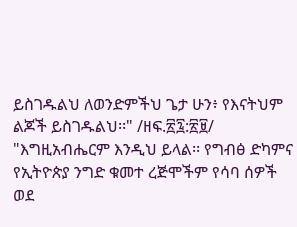ይስገዱልህ ለወንድምችህ ጌታ ሁን፥ የእናትህም ልጆች ይስገዱልህ፡፡" /ዘፍ.፳፯:፳፱/
"እግዚአብሔርም እንዲህ ይላል፡፡ የግብፅ ድካምና የኢትዮጵያ ንግድ ቁመተ ረጅሞችም የሳባ ሰዎች ወደ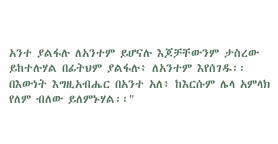አንተ ያልፋሉ ለአንተም ይሆናሉ እጆቻቸውንም ታስረው ይከተሉሃል በፊትህም ያልፋሉ፥ ለአንተም እየሰገዱ፡፡ በእውነት እግዚአብሔር በአንተ አለ፥ ከእርሱም ሌላ አምላክ የለም ብለው ይለምኑሃል፡፡"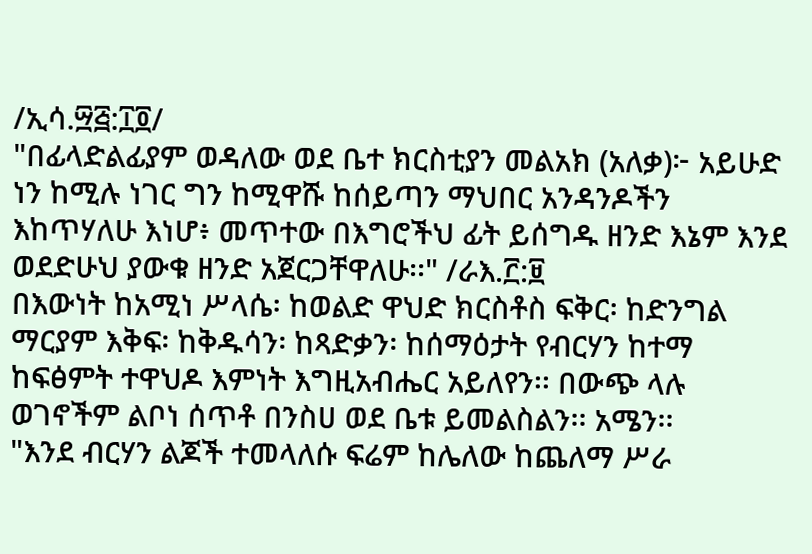/ኢሳ.፵፭:፲፬/
"በፊላድልፊያም ወዳለው ወደ ቤተ ክርስቲያን መልአክ (አለቃ)፦ አይሁድ ነን ከሚሉ ነገር ግን ከሚዋሹ ከሰይጣን ማህበር አንዳንዶችን እከጥሃለሁ እነሆ፥ መጥተው በእግሮችህ ፊት ይሰግዱ ዘንድ እኔም እንደ ወደድሁህ ያውቁ ዘንድ አጀርጋቸዋለሁ፡፡" /ራእ.፫:፱
በእውነት ከአሚነ ሥላሴ፡ ከወልድ ዋህድ ክርስቶስ ፍቅር፡ ከድንግል ማርያም እቅፍ፡ ከቅዱሳን፡ ከጻድቃን፡ ከሰማዕታት የብርሃን ከተማ ከፍፅምት ተዋህዶ እምነት እግዚአብሔር አይለየን፡፡ በውጭ ላሉ ወገኖችም ልቦነ ሰጥቶ በንስሀ ወደ ቤቱ ይመልስልን፡፡ አሜን፡፡
"እንደ ብርሃን ልጆች ተመላለሱ ፍሬም ከሌለው ከጨለማ ሥራ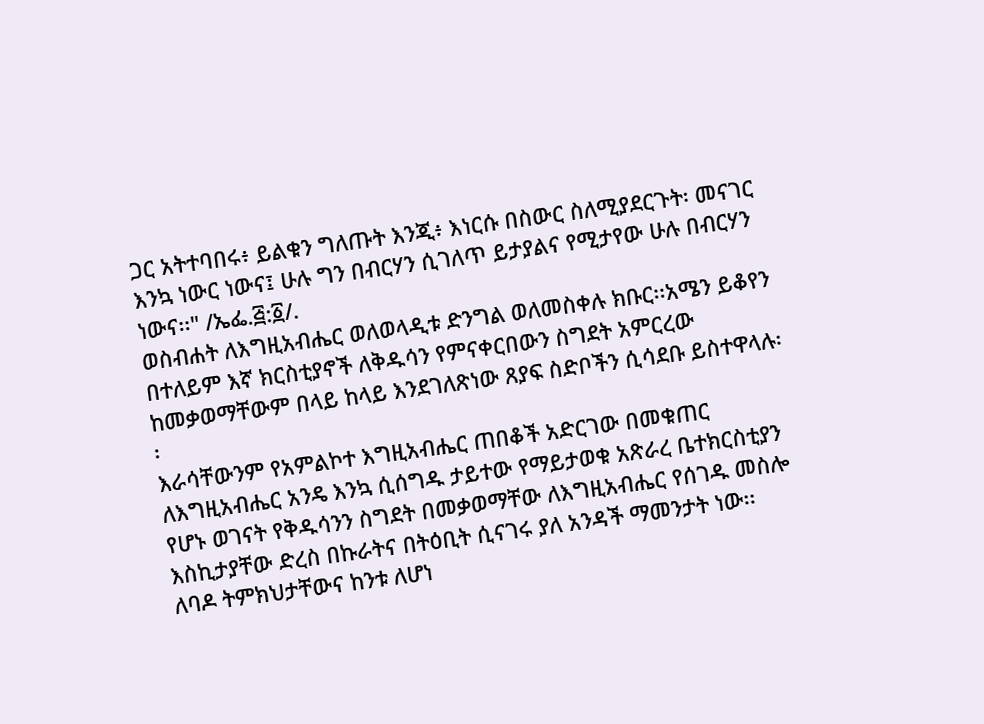ጋር አትተባበሩ፥ ይልቁን ግለጡት እንጂ፥ እነርሱ በስውር ስለሚያደርጉት፡ መናገር እንኳ ነውር ነውና፤ ሁሉ ግን በብርሃን ሲገለጥ ይታያልና የሚታየው ሁሉ በብርሃን ነውና፡፡" /ኤፌ.፭:፩/.
ወስብሐት ለእግዚአብሔር ወለወላዲቱ ድንግል ወለመስቀሉ ክቡር፡፡አሜን ይቆየን
በተለይም እኛ ክርስቲያኖች ለቅዱሳን የምናቀርበውን ስግደት አምርረው ከመቃወማቸውም በላይ ከላይ እንደገለጽነው ጸያፍ ስድቦችን ሲሳደቡ ይስተዋላሉ፡፡
እራሳቸውንም የአምልኮተ እግዚአብሔር ጠበቆች አድርገው በመቁጠር ለእግዚአብሔር አንዴ እንኳ ሲሰግዱ ታይተው የማይታወቁ አጽራረ ቤተክርስቲያን የሆኑ ወገናት የቅዱሳንን ስግደት በመቃወማቸው ለእግዚአብሔር የሰገዱ መስሎ እስኪታያቸው ድረስ በኩራትና በትዕቢት ሲናገሩ ያለ አንዳች ማመንታት ነው፡፡
ለባዶ ትምክህታቸውና ከንቱ ለሆነ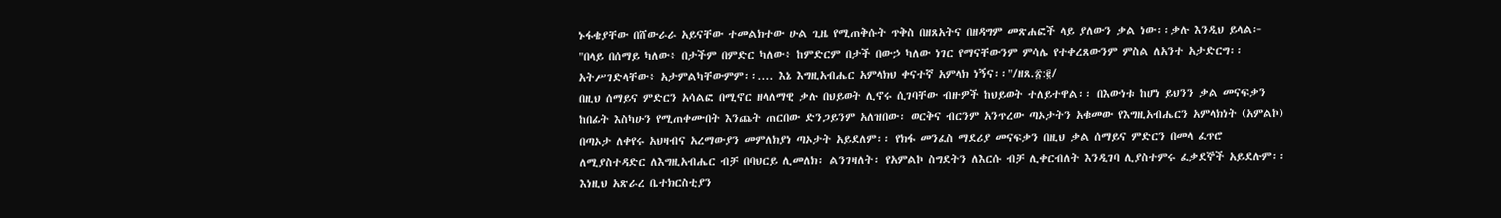ኑፋቄያቸው በሸውራራ አይናቸው ተመልክተው ሁል ጊዜ የሚጠቅሱት ጥቅስ በዘጸአትና በዘዳግም መጽሐፎች ላይ ያለውን ቃል ነው፡፡ቃሉ እንዲህ ይላል፦
"በላይ በሰማይ ካለው፥ በታችም በምድር ካለው፥ ከምድርም በታች በውኃ ካለው ነገር የማናቸውንም ምሳሌ የተቀረጸውንም ምስል ለአንተ አታድርግ፡፡ አትሥገድላቸው፥ አታምልካቸውምም፡፡.... እኔ እግዚአብሔር አምላክህ ቀናተኛ አምላክ ነኝና፡፡"/ዘጸ.፳:፪/
በዚህ ሰማይና ምድርን አሳልፎ በሚኖር ዘላለማዊ ቃሉ በህይወት ሊኖሩ ሲገባቸው ብዙዎች ከህይወት ተለይተዋል፡፡ በእውነቱ ከሆነ ይህንን ቃል መናፍቃን ከበፊት እስካሁን የሚጠቀሙበት እንጨት ጠርበው ድንጋይንም አለዝበው፡ ወርቅና ብርንም አንጥረው ጣኦታትን አቁመው የእግዚአብሔርን አምላክነት (አምልኮ) በጣኦታ ለቀየሩ አህዛብና አረማውያን መምለክያነ ጣኦታት አይደለም፡፡ የክፋ መንፈስ ማደሪያ መናፍቃን በዚህ ቃል ሰማይና ምድርን በመላ ፈጥሮ ለሚያስተዳድር ለእግዚአብሔር ብቻ በባህርይ ሊመለክ፡ ልንገዛለት፡ የአምልኮ ስግደትን ለእርሱ ብቻ ሊቀርብለት እንዲገባ ሊያስተምሩ ፈቃደኞች አይደሉም፡፡
እነዚህ አጽራረ ቤተክርስቲያን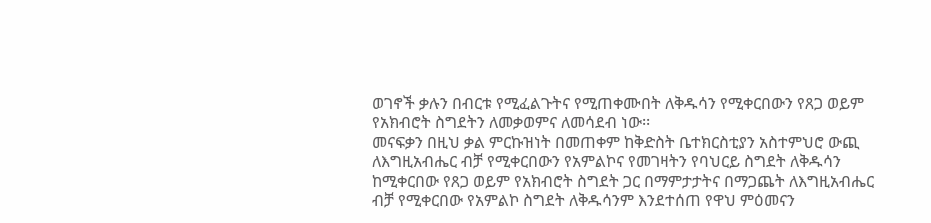ወገኖች ቃሉን በብርቱ የሚፈልጉትና የሚጠቀሙበት ለቅዱሳን የሚቀርበውን የጸጋ ወይም የአክብሮት ስግደትን ለመቃወምና ለመሳደብ ነው፡፡
መናፍቃን በዚህ ቃል ምርኩዝነት በመጠቀም ከቅድስት ቤተክርስቲያን አስተምህሮ ውጪ ለእግዚአብሔር ብቻ የሚቀርበውን የአምልኮና የመገዛትን የባህርይ ስግደት ለቅዱሳን ከሚቀርበው የጸጋ ወይም የአክብሮት ስግደት ጋር በማምታታትና በማጋጨት ለእግዚአብሔር ብቻ የሚቀርበው የአምልኮ ስግደት ለቅዱሳንም እንደተሰጠ የዋህ ምዕመናን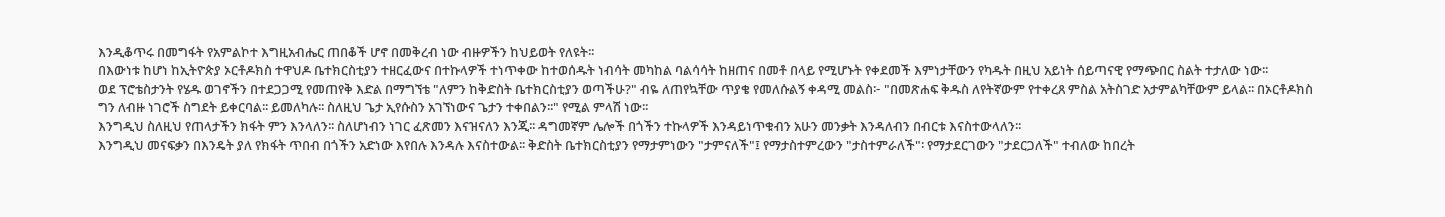እንዲቆጥሩ በመግፋት የአምልኮተ እግዚአብሔር ጠበቆች ሆኖ በመቅረብ ነው ብዙዎችን ከህይወት የለዩት፡፡
በእውነቱ ከሆነ ከኢትዮጵያ ኦርቶዶክስ ተዋህዶ ቤተክርስቲያን ተዘርፈውና በተኩላዎች ተነጥቀው ከተወሰዱት ነብሳት መካከል ባልሳሳት ከዘጠና በመቶ በላይ የሚሆኑት የቀደመች እምነታቸውን የካዱት በዚህ አይነት ሰይጣናዊ የማጭበር ስልት ተታለው ነው፡፡
ወደ ፕሮቴስታንት የሄዱ ወገኖችን በተደጋጋሚ የመጠየቅ እድል በማግኘቴ "ለምን ከቅድስት ቤተክርስቲያን ወጣችሁ?" ብዬ ለጠየኳቸው ጥያቄ የመለሱልኝ ቀዳሚ መልስ፦ "በመጽሐፍ ቅዱስ ለየትኛውም የተቀረጸ ምስል አትስገድ አታምልካቸውም ይላል፡፡ በኦርቶዶክስ ግን ለብዙ ነገሮች ስግደት ይቀርባል፡፡ ይመለካሉ፡፡ ስለዚህ ጌታ ኢየሱስን አገኘነውና ጌታን ተቀበልን፡፡" የሚል ምላሽ ነው፡፡
እንግዲህ ስለዚህ የጠላታችን ክፋት ምን እንላለን፡፡ ስለሆነብን ነገር ፈጽመን እናዝናለን እንጂ፡፡ ዳግመኛም ሌሎች በጎችን ተኩላዎች እንዳይነጥቁብን አሁን መንቃት እንዳለብን በብርቱ እናስተውላለን፡፡
እንግዲህ መናፍቃን በእንዴት ያለ የክፋት ጥበብ በጎችን አድነው እየበሉ እንዳሉ እናስተውል፡፡ ቅድስት ቤተክርስቲያን የማታምነውን "ታምናለች"፤ የማታስተምረውን "ታስተምራለች"፡ የማታደርገውን "ታደርጋለች" ተብለው ከበረት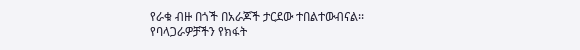የራቁ ብዙ በጎች በአራጆች ታርደው ተበልተውብናል፡፡
የባላጋራዎቻችን የክፋት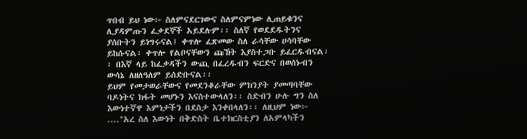ጥበብ ይህ ነው፦ ስለምናደርገውና ስለምናምነው ሊጠይቁንና ሊያዳምጡን ፈቃደኞች አይደሉም፡፡ ስለኛ የወደደዱትንና ያሰቡትን ይነግሩናል፤ ቀጥሎ ፈጽመው ስለ ራሳቸው ሀሳባቸው ይከሱናል፡ ቀጥሎ የልቦናቸውን ጩኸት እያስተጋቡ ይፈርዱብናል፡፡ በእኛ ላይ ከፈቃዳችን ውጪ በፈረዱብን ፍርድና በወሰኑብን ውሳኔ ለዘለዓለም ይሰድቡናል፡፡
ይህም የመታወራቸውና የመደንቆራቸው ምክንያት ያመጣባቸው ባዶነትና ክፋት መሆኑን እናስተውላለን፡፡ ስድብን ሁሉ ግን ስለ እውነተኛዋ እምነታችን በደስታ እንቀበላለን፡፡ ለዚህም ነው፦ ...."አረ ስለ እውነት በቅድስት ቤተክርስቲያን ለአምላካችን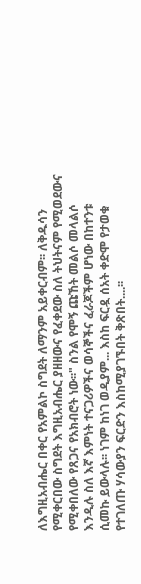ለእግዚአብሔር በቀር የአምልኮ ስግደት ለማንም አይቀርብም፡፡ ለቅዱሳን የሚቀርበው ስግደት እግዚአብሔር ያዘዘውና የፈቀደው ስለ ትህትናም የሚወደውና የሚቀበለው የጸጋና የአክብሮት ነው፡፡" ስንል የሞኝ ጩኸት መልሶ መላልሶ እንዲሉ ስለ እኛ እምነት ተናጋሪዎችና ወሳኞችና ፈራጆችም ሆነው በከተንቱ ሲመኩ ይውላሉ፡፡ ነገም ከነገ ወዲያም... እስከ ፍርዷ ሰአት ቀድሞ የታወቁ የተገለጡ ሃሳውያን ፍርድን እስከሚያገኙበት ቅጽበት....፡፡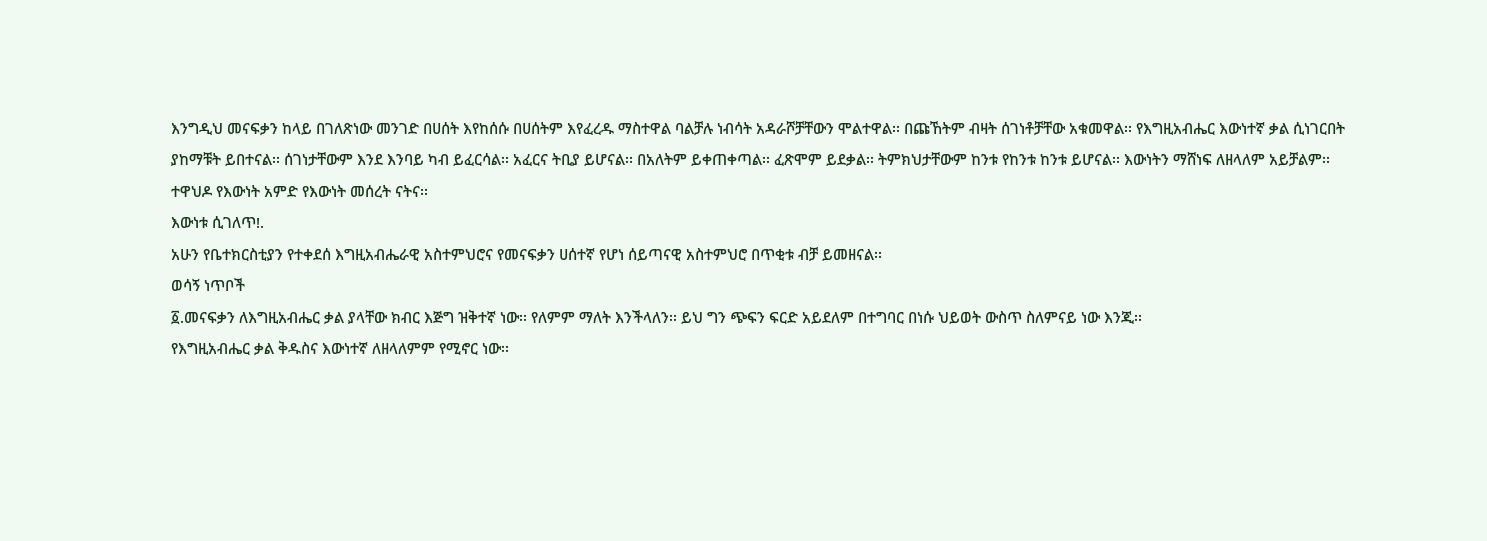እንግዲህ መናፍቃን ከላይ በገለጽነው መንገድ በሀሰት እየከሰሱ በሀሰትም እየፈረዱ ማስተዋል ባልቻሉ ነብሳት አዳራሾቻቸውን ሞልተዋል፡፡ በጩኸትም ብዛት ሰገነቶቻቸው አቁመዋል፡፡ የእግዚአብሔር እውነተኛ ቃል ሲነገርበት ያከማቹት ይበተናል፡፡ ሰገነታቸውም እንደ እንባይ ካብ ይፈርሳል፡፡ አፈርና ትቢያ ይሆናል፡፡ በአለትም ይቀጠቀጣል፡፡ ፈጽሞም ይደቃል፡፡ ትምክህታቸውም ከንቱ የከንቱ ከንቱ ይሆናል፡፡ እውነትን ማሸነፍ ለዘላለም አይቻልም፡፡ ተዋህዶ የእውነት አምድ የእውነት መሰረት ናትና፡፡
እውነቱ ሲገለጥ!.
አሁን የቤተክርስቲያን የተቀደሰ እግዚአብሔራዊ አስተምህሮና የመናፍቃን ሀሰተኛ የሆነ ሰይጣናዊ አስተምህሮ በጥቂቱ ብቻ ይመዘናል፡፡
ወሳኝ ነጥቦች
፩.መናፍቃን ለእግዚአብሔር ቃል ያላቸው ክብር እጅግ ዝቅተኛ ነው፡፡ የለምም ማለት እንችላለን፡፡ ይህ ግን ጭፍን ፍርድ አይደለም በተግባር በነሱ ህይወት ውስጥ ስለምናይ ነው እንጂ፡፡
የእግዚአብሔር ቃል ቅዱስና እውነተኛ ለዘላለምም የሚኖር ነው፡፡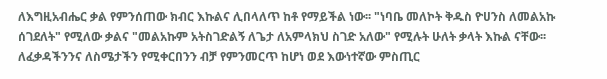ለእግዚአብሔር ቃል የምንሰጠው ክብር እኩልና ሊበላለጥ ከቶ የማይችል ነው፡፡ "ነባቤ መለኮት ቅዱስ ዮሀንስ ለመልአኩ ሰገደለት" የሚለው ቃልና "መልአኩም አትስገድልኝ ለጌታ ለአምላክህ ስገድ አለው" የሚሉት ሁለት ቃላት እኩል ናቸው፡፡ ለፈቃዳችንንና ለስሜታችን የሚቀርበንን ብቻ የምንመርጥ ከሆነ ወደ እውነተኛው ምስጢር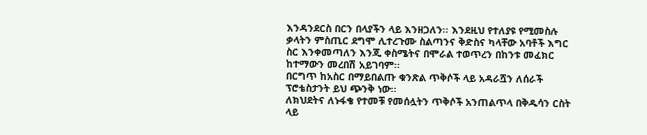እንዳንደርስ በርን በላያችን ላይ እንዘጋለን፡፡ እንደዚህ የተለያዩ የሚመስሉ ቃላትን ምስጢር ደግሞ ሊተረጉሙ ስልጣንና ቅድስና ካላቸው አባቶች እግር ስር እንቀመጣለን እንጂ ቀስሜትና በሞራል ተወጥረን በከንቱ መፈክር ከተማውን መረበሽ አይገባም፡፡
በርግጥ ከአስር በማይበልጡ ቁንጽል ጥቅሶች ላይ አዳራሿን ለሰራች ፕሮቴስታንት ይህ ጭንቅ ነው፡፡
ለክህደትና ለኑፋቄ የተመቹ የመሰሏትን ጥቅሶች አንጠልጥላ በቅዱሳን ርስት ላይ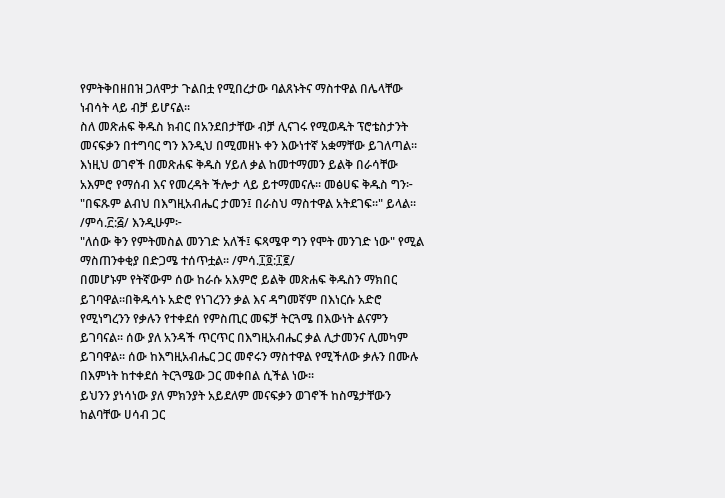የምትቅበዘበዝ ጋለሞታ ጉልበቷ የሚበረታው ባልጸኑትና ማስተዋል በሌላቸው ነብሳት ላይ ብቻ ይሆናል፡፡
ስለ መጽሐፍ ቅዱስ ክብር በአንደበታቸው ብቻ ሊናገሩ የሚወዱት ፕሮቴስታንት መናፍቃን በተግባር ግን እንዲህ በሚመዘኑ ቀን እውነተኛ አቋማቸው ይገለጣል፡፡
እነዚህ ወገኖች በመጽሐፍ ቅዱስ ሃይለ ቃል ከመተማመን ይልቅ በራሳቸው አእምሮ የማሰብ እና የመረዳት ችሎታ ላይ ይተማመናሉ፡፡ መፅሀፍ ቅዱስ ግን፦
"በፍጹም ልብህ በእግዚአብሔር ታመን፤ በራስህ ማስተዋል አትደገፍ፡፡" ይላል፡፡/ምሳ.፫:፭/ እንዲሁም፦
"ለሰው ቅን የምትመስል መንገድ አለች፤ ፍጻሜዋ ግን የሞት መንገድ ነው" የሚል ማስጠንቀቂያ በድጋሜ ተሰጥቷል፡፡ /ምሳ.፲፬:፲፪/
በመሆኑም የትኛውም ሰው ከራሱ አእምሮ ይልቅ መጽሐፍ ቅዱስን ማክበር ይገባዋል፡፡በቅዱሳኑ አድሮ የነገረንን ቃል እና ዳግመኛም በእነርሱ አድሮ የሚነግረንን የቃሉን የተቀደሰ የምስጢር መፍቻ ትርጓሜ በእውነት ልናምን ይገባናል፡፡ ሰው ያለ አንዳች ጥርጥር በእግዚአብሔር ቃል ሊታመንና ሊመካም ይገባዋል፡፡ ሰው ከእግዚአብሔር ጋር መኖሩን ማስተዋል የሚችለው ቃሉን በሙሉ በእምነት ከተቀደሰ ትርጓሜው ጋር መቀበል ሲችል ነው፡፡
ይህንን ያነሳነው ያለ ምክንያት አይደለም መናፍቃን ወገኖች ከስሜታቸውን ከልባቸው ሀሳብ ጋር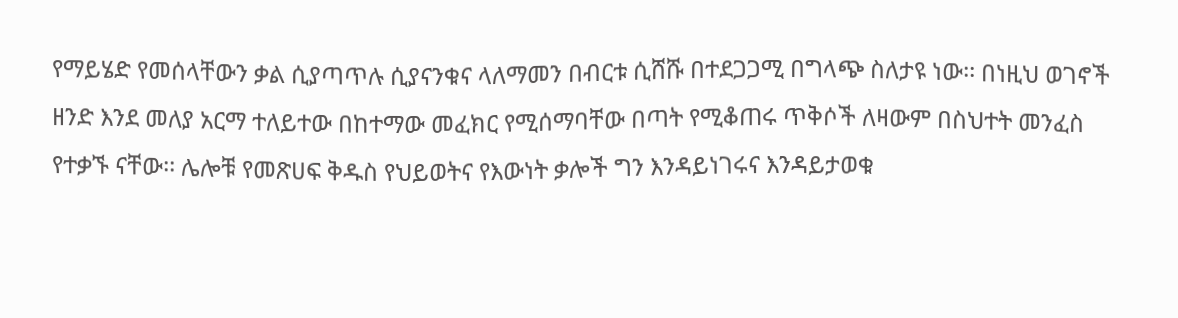የማይሄድ የመሰላቸውን ቃል ሲያጣጥሉ ሲያናንቁና ላለማመን በብርቱ ሲሸሹ በተደጋጋሚ በግላጭ ስለታዩ ነው፡፡ በነዚህ ወገኖች ዘንድ እንደ መለያ አርማ ተለይተው በከተማው መፈክር የሚሰማባቸው በጣት የሚቆጠሩ ጥቅሶች ለዛውም በስህተት መንፈስ የተቃኙ ናቸው፡፡ ሌሎቹ የመጽሀፍ ቅዱስ የህይወትና የእውነት ቃሎች ግን እንዳይነገሩና እንዳይታወቁ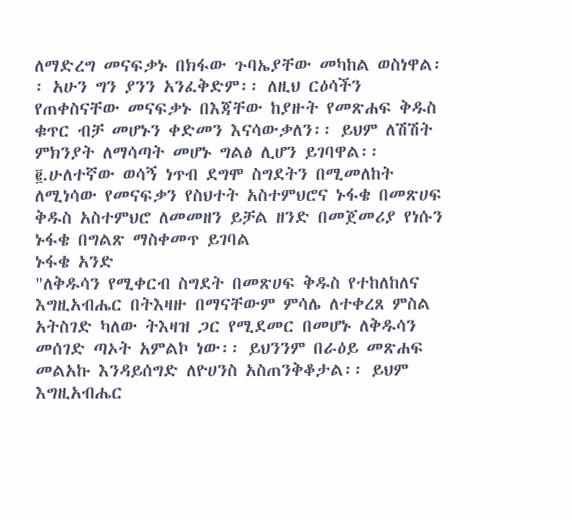ለማድረግ መናፍቃኑ በክፋው ጉባኤያቸው መካከል ወስነዋል፡፡ አሁን ግን ያንን አንፈቅድም፡፡ ለዚህ ርዕሳችን የጠቀስናቸው መናፍቃኑ በእጃቸው ከያዙት የመጽሐፍ ቅዱስ ቁጥር ብቻ መሆኑን ቀድመን እናሳውቃለን፡፡ ይህም ለሽሽት ምክንያት ለማሳጣት መሆኑ ግልፅ ሊሆን ይገባዋል፡፡
፪.ሁለተኛው ወሳኝ ነጥብ ደግሞ ስግደትን በሚመለከት ለሚነሳው የመናፍቃን የስህተት አስተምህሮና ኑፋቄ በመጽሀፍ ቅዱስ አስተምህሮ ለመመዘን ይቻል ዘንድ በመጀመሪያ የነሱን ኑፋቄ በግልጽ ማስቀመጥ ይገባል
ኑፋቄ አንድ
"ለቅዱሳን የሚቀርብ ስግደት በመጽሀፍ ቅዱስ የተከለከለና እግዚአብሔር በትእዛዙ በማናቸውም ምሳሌ ለተቀረጸ ምስል አትስገድ ካለው ትእዛዝ ጋር የሚደመር በመሆኑ ለቅዱሳን መሰገድ ጣኦት አምልኮ ነው፡፡ ይህንንም በራዕይ መጽሐፍ መልአኩ እንዳይሰግድ ለዮሀንስ አስጠንቅቆታል፡፡ ይህም እግዚአብሔር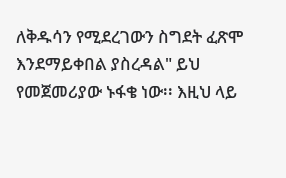ለቅዱሳን የሚደረገውን ስግደት ፈጽሞ እንደማይቀበል ያስረዳል" ይህ የመጀመሪያው ኑፋቄ ነው፡፡ እዚህ ላይ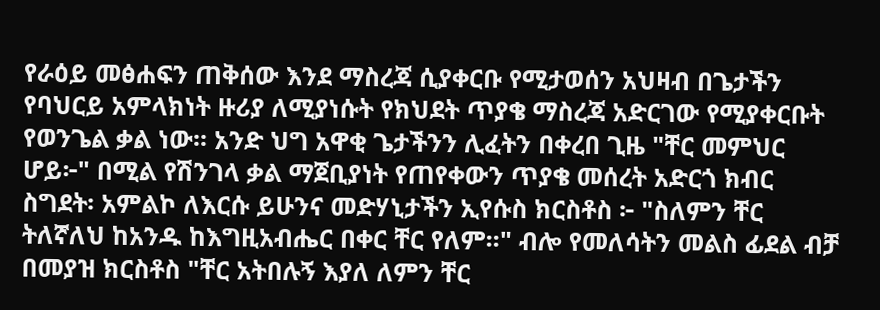የራዕይ መፅሐፍን ጠቅሰው እንደ ማስረጃ ሲያቀርቡ የሚታወሰን አህዛብ በጌታችን የባህርይ አምላክነት ዙሪያ ለሚያነሱት የክህደት ጥያቄ ማስረጃ አድርገው የሚያቀርቡት የወንጌል ቃል ነው፡፡ አንድ ህግ አዋቂ ጌታችንን ሊፈትን በቀረበ ጊዜ "ቸር መምህር ሆይ፦" በሚል የሽንገላ ቃል ማጀቢያነት የጠየቀውን ጥያቄ መሰረት አድርጎ ክብር ስግደት፡ አምልኮ ለእርሱ ይሁንና መድሃኒታችን ኢየሱስ ክርስቶስ ፦ "ስለምን ቸር ትለኛለህ ከአንዱ ከእግዚአብሔር በቀር ቸር የለም፡፡" ብሎ የመለሳትን መልስ ፊደል ብቻ በመያዝ ክርስቶስ "ቸር አትበሉኝ እያለ ለምን ቸር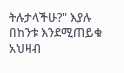ትሉታላችሁ?" እያሉ በከንቱ እንደሚጠይቁ አህዛብ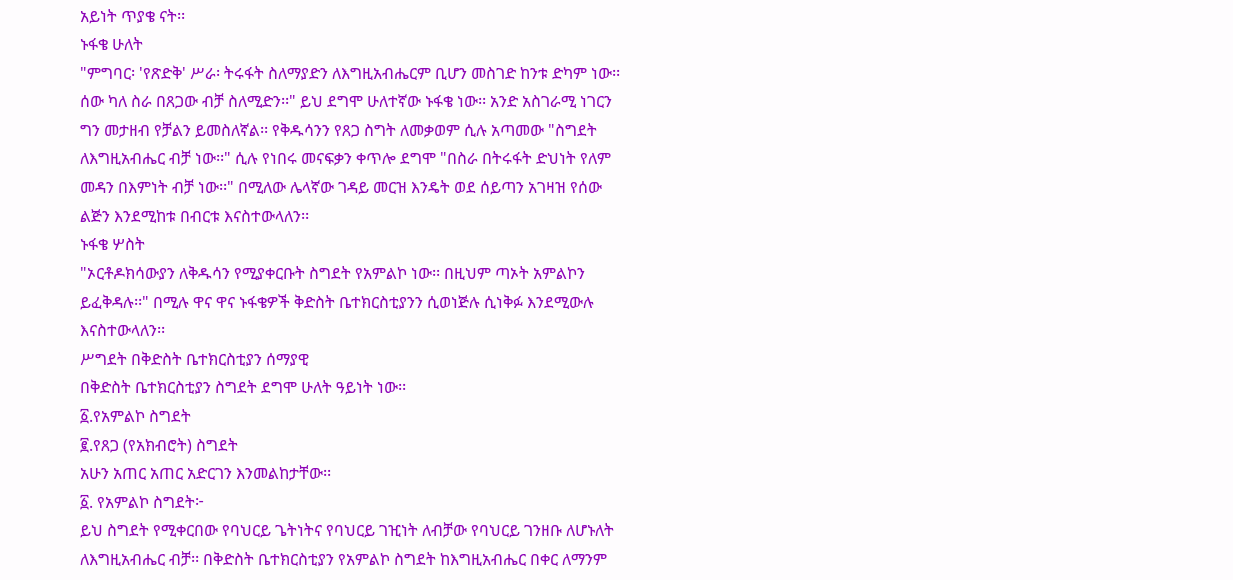አይነት ጥያቄ ናት፡፡
ኑፋቄ ሁለት
"ምግባር፡ 'የጽድቅ' ሥራ፡ ትሩፋት ስለማያድን ለእግዚአብሔርም ቢሆን መስገድ ከንቱ ድካም ነው፡፡ ሰው ካለ ስራ በጸጋው ብቻ ስለሚድን፡፡" ይህ ደግሞ ሁለተኛው ኑፋቄ ነው፡፡ አንድ አስገራሚ ነገርን ግን መታዘብ የቻልን ይመስለኛል፡፡ የቅዱሳንን የጸጋ ስግት ለመቃወም ሲሉ አጣመው "ስግደት ለእግዚአብሔር ብቻ ነው፡፡" ሲሉ የነበሩ መናፍቃን ቀጥሎ ደግሞ "በስራ በትሩፋት ድህነት የለም መዳን በእምነት ብቻ ነው፡፡" በሚለው ሌላኛው ገዳይ መርዝ እንዴት ወደ ሰይጣን አገዛዝ የሰው ልጅን እንደሚከቱ በብርቱ እናስተውላለን፡፡
ኑፋቄ ሦስት
"ኦርቶዶክሳውያን ለቅዱሳን የሚያቀርቡት ስግደት የአምልኮ ነው፡፡ በዚህም ጣኦት አምልኮን ይፈቅዳሉ፡፡" በሚሉ ዋና ዋና ኑፋቄዎች ቅድስት ቤተክርስቲያንን ሲወነጅሉ ሲነቅፉ እንደሚውሉ እናስተውላለን፡፡
ሥግደት በቅድስት ቤተክርስቲያን ሰማያዊ
በቅድስት ቤተክርስቲያን ስግደት ደግሞ ሁለት ዓይነት ነው፡፡
፩.የአምልኮ ስግደት
፪.የጸጋ (የአክብሮት) ስግደት
አሁን አጠር አጠር አድርገን እንመልከታቸው፡፡
፩. የአምልኮ ስግደት፦
ይህ ስግደት የሚቀርበው የባህርይ ጌትነትና የባህርይ ገዢነት ለብቻው የባህርይ ገንዘቡ ለሆኑለት ለእግዚአብሔር ብቻ፡፡ በቅድስት ቤተክርስቲያን የአምልኮ ስግደት ከእግዚአብሔር በቀር ለማንም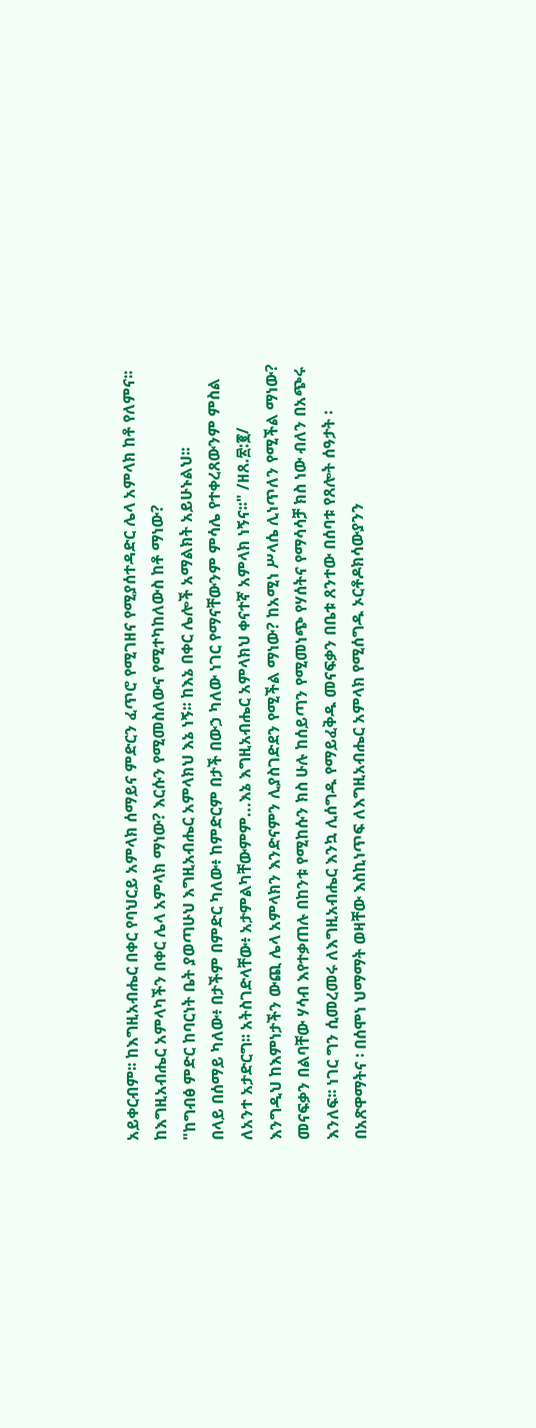አይቀርብም፡፡ ከእግዚአብሔር በቀር የባህርይ አምላክ ሰማይና ምድርን ፈጥሮ የሚገዘና የሚያሰተዳድር ሌላ አምላክ ከቶ የለምና፡፡ ከእግዚአብሔር አምላካችን በቀር ሌላ አምላክ ማነው? እርሱን የሚመስለውና የሚተካከለውስ ከቶ ማነው?
"ከግብፅ ምድር ከባርነት ቤት ያወጣሁህ እግዚአብሔር አምላክህ እኔ ነኝ፡፡ ከእኔ በቀር ሌሎች አማልክት አይሁኑልህ፡፡
በላይ በሰማይ ካለው፥ በታችም በምድር ካለው፥ ከምድርም በታች በውኃ ካለው ነገር የማናቸውንም ምሳሌ የተቀረጸውንም ምስል ለአንተ አታድርግ፡፡ አትስገድላቸው፥ አታምልካቸውምም...እኔ እግዚአብሔር አምላክህ ቀናተኛ አምላክ ነኝና፡፡" /ዘጸ.፳:፪/
እንግዲህ ከእምነታችን ውጪ ሌላ አምላክን እንድናምን ሊያስገድደን የሚችል ማነው? ከአሚነ ሥላሴ ሊነጥለን የሚችል ማነው? መናፍቃን በልባቸው ሃሳብ እየተቃጠሉ በከንቱ የሚከሱን ክስ ሁሉ ከሰይጣን የሚመነጭ የሃሰትና የማሳሳቻ ክስ ነው ብለን በአጭሩ እንለፍ፡፡ ነገር ግን ሲመረመሩ ለእግዚአብሔር እንኳ ሊሰግዱ የማይፈቅዱ መናፍቃን በቤቱ ጸንተው በሰባቱ የጸሎት ሰዓታት ፡ በአጽዋማትና ፡ በሰሞነ ህማማት ወዛቸው እስኪነጥፍ ለእግዚአብሔር አምላክ የሚሰግዱ ኦርቶዶክሳውያንን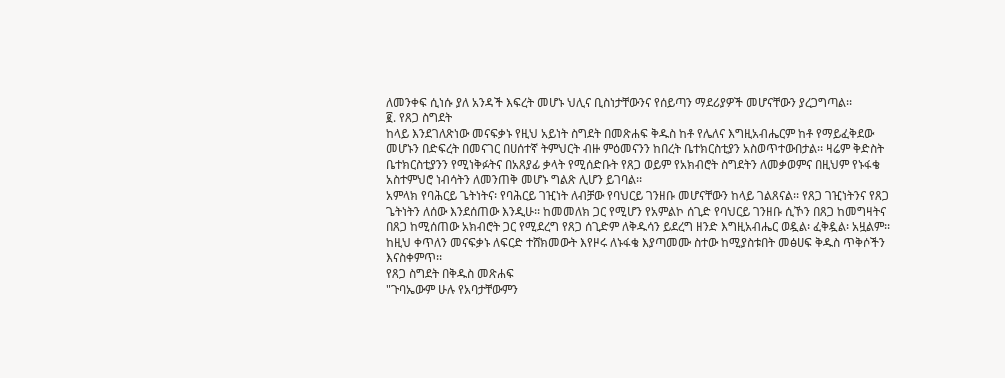ለመንቀፍ ሲነሱ ያለ አንዳች እፍረት መሆኑ ህሊና ቢስነታቸውንና የሰይጣን ማደሪያዎች መሆናቸውን ያረጋግጣል፡፡
፪. የጸጋ ስግደት
ከላይ እንደገለጽነው መናፍቃኑ የዚህ አይነት ስግደት በመጽሐፍ ቅዱስ ከቶ የሌለና እግዚአብሔርም ከቶ የማይፈቅደው መሆኑን በድፍረት በመናገር በሀሰተኛ ትምህርት ብዙ ምዕመናንን ከበረት ቤተክርስቲያን አስወጥተውበታል፡፡ ዛሬም ቅድስት ቤተክርስቲያንን የሚነቅፉትና በአጸያፊ ቃላት የሚሰድቡት የጸጋ ወይም የአክብሮት ስግደትን ለመቃወምና በዚህም የኑፋቄ አስተምህሮ ነብሳትን ለመንጠቅ መሆኑ ግልጽ ሊሆን ይገባል፡፡
አምላክ የባሕርይ ጌትነትና፡ የባሕርይ ገዢነት ለብቻው የባህርይ ገንዘቡ መሆናቸውን ከላይ ገልጸናል፡፡ የጸጋ ገዢነትንና የጸጋ ጌትነትን ለሰው እንደሰጠው እንዲሁ፡፡ ከመመለክ ጋር የሚሆን የአምልኮ ሰጊድ የባህርይ ገንዘቡ ሲኾን በጸጋ ከመግዛትና በጸጋ ከሚሰጠው አክብሮት ጋር የሚደረግ የጸጋ ሰጊድም ለቅዱሳን ይደረግ ዘንድ እግዚአብሔር ወዷል፡ ፈቅዷል፡ አዟልም፡፡
ከዚህ ቀጥለን መናፍቃኑ ለፍርድ ተሸክመውት እየዞሩ ለኑፋቄ እያጣመሙ ስተው ከሚያስቱበት መፅሀፍ ቅዱስ ጥቅሶችን እናስቀምጥ፡፡
የጸጋ ስግደት በቅዱስ መጽሐፍ
"ጉባኤውም ሁሉ የአባታቸውምን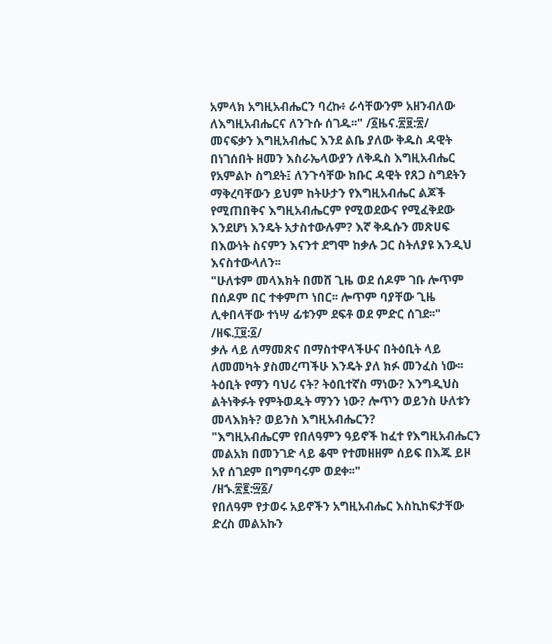አምላክ አግዚአብሔርን ባረኩ፥ ራሳቸውንም አዘንብለው ለእግዚአብሔርና ለንጉሱ ሰገዱ፡፡" /፩ዜና.፳፱:፳/
መናፍቃን እግዚአብሔር እንደ ልቤ ያለው ቅዱስ ዳዊት በነገሰበት ዘመን እስራኤላውያን ለቅዱስ እግዚአብሔር የአምልኮ ስግደት፤ ለንጉሳቸው ክቡር ዳዊት የጸጋ ስግደትን ማቅረባቸውን ይህም ከትሁታን የእግዚአብሔር ልጆች የሚጠበቅና እግዚአብሔርም የሚወደውና የሚፈቅደው እንደሆነ እንዴት አታስተውሉም? እኛ ቅዱሱን መጽሀፍ በእውነት ስናምን እናንተ ደግሞ ከቃሉ ጋር ስትለያዩ እንዲህ እናስተውላለን፡፡
"ሁለቱም መላእክት በመሸ ጊዜ ወደ ሰዶም ገቡ ሎጥም በሰዶም በር ተቀምጦ ነበር፡፡ ሎጥም ባያቸው ጊዜ ሊቀበላቸው ተነሣ ፊቱንም ደፍቶ ወደ ምድር ሰገደ፡፡" /ዘፍ.፲፱:፩/
ቃሉ ላይ ለማመጽና በማስተዋላችሁና በትዕቢት ላይ ለመመካት ያስመረጣችሁ እንዴት ያለ ክፉ መንፈስ ነው፡፡ ትዕቢት የማን ባህሪ ናት? ትዕቢተኛስ ማነው? እንግዲህስ ልትነቅፉት የምትወዱት ማንን ነው? ሎጥን ወይንስ ሁለቱን መላእክት? ወይንስ እግዚአብሔርን?
"እግዚአብሔርም የበለዓምን ዓይኖች ከፈተ የእግዚአብሔርን መልአክ በመንገድ ላይ ቆሞ የተመዘዘም ሰይፍ በእጁ ይዞ አየ ሰገደም በግምባሩም ወደቀ፡፡"
/ዘኁ.፳፪:፵፩/
የበለዓም የታወሩ አይኖችን አግዚአብሔር እስኪከፍታቸው ድረስ መልአኩን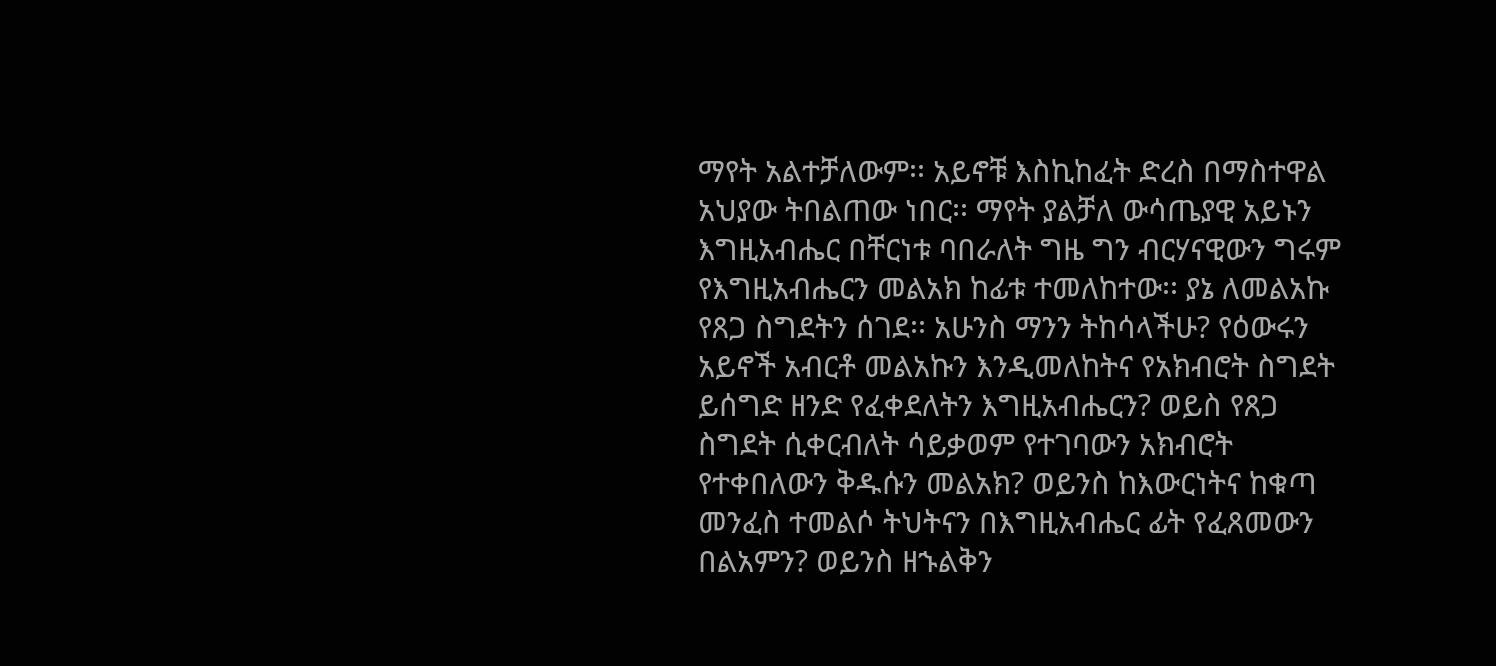ማየት አልተቻለውም፡፡ አይኖቹ እስኪከፈት ድረስ በማስተዋል አህያው ትበልጠው ነበር፡፡ ማየት ያልቻለ ውሳጤያዊ አይኑን እግዚአብሔር በቸርነቱ ባበራለት ግዜ ግን ብርሃናዊውን ግሩም የእግዚአብሔርን መልአክ ከፊቱ ተመለከተው፡፡ ያኔ ለመልአኩ የጸጋ ስግደትን ሰገደ፡፡ አሁንስ ማንን ትከሳላችሁ? የዕውሩን አይኖች አብርቶ መልአኩን እንዲመለከትና የአክብሮት ስግደት ይሰግድ ዘንድ የፈቀደለትን እግዚአብሔርን? ወይስ የጸጋ ስግደት ሲቀርብለት ሳይቃወም የተገባውን አክብሮት የተቀበለውን ቅዱሱን መልአክ? ወይንስ ከእውርነትና ከቁጣ መንፈስ ተመልሶ ትህትናን በእግዚአብሔር ፊት የፈጸመውን በልአምን? ወይንስ ዘኁልቅን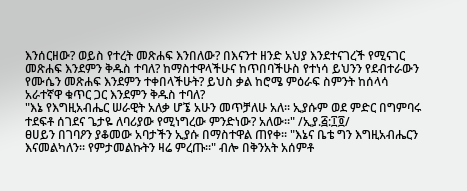እንሰርዘው? ወይስ የተረት መጽሐፍ እንበለው? በእናንተ ዘንድ አህያ እንደተናገረች የሚናገር መጽሐፍ እንደምን ቅዱስ ተባለ? ከማስተዋላችሁና ከጥበባችሁስ የተነሳ ይህንን የደብተራውን የሙሴን መጽሐፍ እንደምን ተቀበላችሁት? ይህስ ቃል ከሮሜ ምዕራፍ ስምንት ከሰላሳ አራተኛዋ ቁጥር ጋር እንደምን ቅዱስ ተባለ?
"እኔ የእግዚአብሔር ሠራዊት አለቃ ሆኜ አሁን መጥቻለሁ አለ፡፡ ኢያሱም ወደ ምድር በግምባሩ ተደፍቶ ሰገደና ጌታዬ ለባሪያው የሚነግረው ምንድነው? አለው፡፡" /ኢያ.፭:፲፬/
ፀሀይን በገባዖን ያቆመው አባታችን ኢያሱ በማስተዋል ጠየቀ፡፡ "እኔና ቤቴ ግን እግዚአብሔርን እናመልካለን፡፡ የምታመልኩትን ዛሬ ምረጡ፡፡" ብሎ በቅንአት አሰምቶ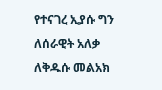የተናገረ ኢያሱ ግን ለሰራዊት አለቃ ለቅዱሱ መልአክ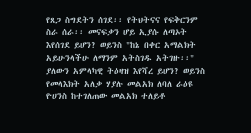የጸጋ ስግደትን ሰገደ፡፡ የትህትናና የፍቅርንም ስራ ሰራ፡፡ መናፍቃን ሆይ ኢያሱ ለጣኦት እየሰገደ ይሆን? ወይንስ "ከኔ በቀር አማልክት አይሁንላችሁ ለማንም አትስገዱ አትገዙ፡፡" ያለውን አምላካዊ ትዕዛዝ እየሻረ ይሆን? ወይንስ የመላእክት አለቃ ሃያሉ መልአክ ለባለ ራዕዩ ዮሀንስ ከተገለጠው መልአክ ተለይቶ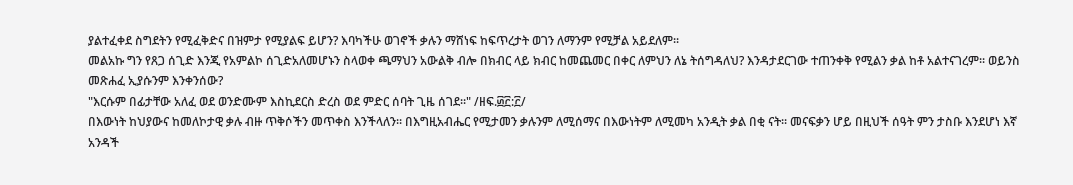ያልተፈቀደ ስግደትን የሚፈቅድና በዝምታ የሚያልፍ ይሆን? እባካችሁ ወገኖች ቃሉን ማሸነፍ ከፍጥረታት ወገን ለማንም የሚቻል አይደለም፡፡
መልአኩ ግን የጸጋ ሰጊድ እንጂ የአምልኮ ሰጊድአለመሆኑን ስላወቀ ጫማህን አውልቅ ብሎ በክብር ላይ ክብር ከመጨመር በቀር ለምህን ለኔ ትሰግዳለህ? እንዳታደርገው ተጠንቀቅ የሚልን ቃል ከቶ አልተናገረም፡፡ ወይንስ መጽሐፈ ኢያሱንም እንቀንሰው?
"እርሱም በፊታቸው አለፈ ወደ ወንድሙም እስኪደርስ ድረስ ወደ ምድር ሰባት ጊዜ ሰገደ፡፡" /ዘፍ.፴፫:፫/
በእውነት ከህያውና ከመለኮታዊ ቃሉ ብዙ ጥቅሶችን መጥቀስ እንችላለን፡፡ በእግዚአብሔር የሚታመን ቃሉንም ለሚሰማና በእውነትም ለሚመካ አንዲት ቃል በቂ ናት፡፡ መናፍቃን ሆይ በዚህች ሰዓት ምን ታስቡ እንደሆነ እኛ አንዳች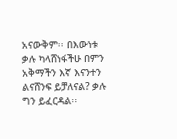አናውቅም፡፡ በእውነቱ ቃሉ ካላሸነፋችሁ በምን አቅማችን እኛ እናንተን ልናሸንፍ ይቻለናል? ቃሉ ግን ይፈርዳል፡፡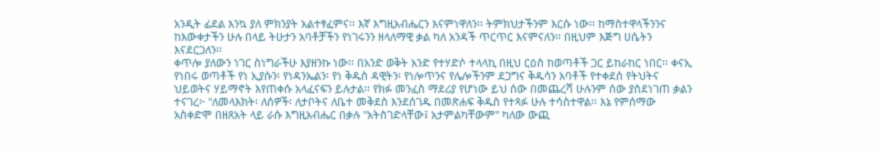አንዲት ፊደል እንኳ ያለ ምክንያት አልተፃፈምና፡፡ እኛ እግዚአብሔርን እናምነዋለን፡፡ ትምክህታችንም እርሱ ነው፡፡ ከማስተዋላችንንና ከእውቀታችን ሁሉ በላይ ትሁታን አባቶቻችን የነገሩንን ዘላለማዊ ቃል ካለ አንዳች ጥርጥር እናምናለን፡፡ በዚህም እጅግ ሀሴትን እናደርጋለን፡፡
ቀጥሎ ያለውን ነገር ስነግራችሁ እያዘንኩ ነው፡፡ በአንድ ወቅት አንድ የተሃድሶ ተላላኪ በዚህ ርዕስ ከወጣቶች ጋር ይከራከር ነበር፡፡ ቀናኢ የነበሩ ወጣቶች የነ ኢያሱን፡ የነዳንኤልን፡ የነ ቅዱስ ዳዊትን፡ የነሎጥንና የሌሎችንም ደጋግና ቅዱሳን አባቶች የተቀደሰ የትህትና ህይወትና ሃይማኖት እየጠቀሱ አላፈናፍን ይሉታል፡፡ የክፉ መንፈስ ማደሪያ የሆነው ይህ ሰው በመጨረሻ ሁሉንም ሰው ያስደነገጠ ቃልን ተናገረ፦ "ለመላእክት፡ ለሰዎች፡ ለታቦትና ለቤተ መቅደስ እንደሰገዱ በመጽሐፍ ቅዱስ የተጻፉ ሁሉ ተሳስተዋል፡፡ እኔ የምሰማው አስቀድሞ በዘጸአት ላይ ራሱ እግዚአብሔር በቃሉ "አትስገድላቸው፤ አታምልካቸውም" ካለው ውጪ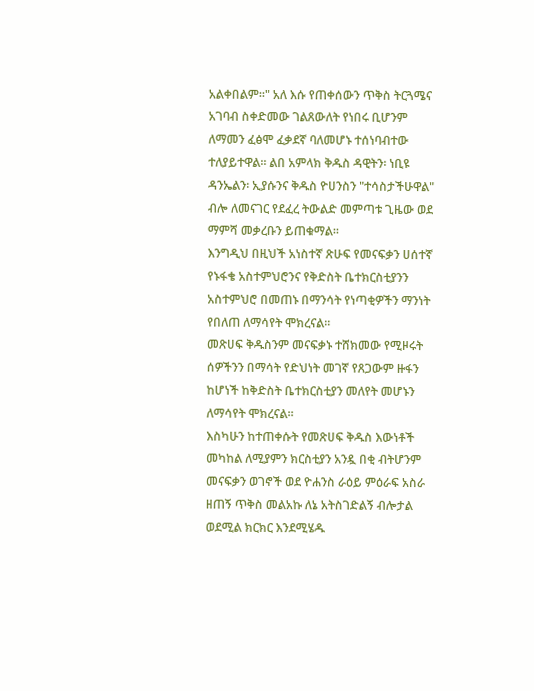አልቀበልም፡፡" አለ እሱ የጠቀሰውን ጥቅስ ትርጓሜና አገባብ ስቀድመው ገልጸውለት የነበሩ ቢሆንም ለማመን ፈፅሞ ፈቃደኛ ባለመሆኑ ተሰነባብተው ተለያይተዋል፡፡ ልበ አምላክ ቅዱስ ዳዊትን፡ ነቢዩ ዳንኤልን፡ ኢያሱንና ቅዱስ ዮሀንስን "ተሳስታችሁዋል" ብሎ ለመናገር የደፈረ ትውልድ መምጣቱ ጊዜው ወደ ማምሻ መቃረቡን ይጠቁማል፡፡
እንግዲህ በዚህች አነስተኛ ጽሁፍ የመናፍቃን ሀሰተኛ የኑፋቄ አስተምህሮንና የቅድስት ቤተክርስቲያንን አስተምህሮ በመጠኑ በማንሳት የነጣቂዎችን ማንነት የበለጠ ለማሳየት ሞክረናል፡፡
መጽሀፍ ቅዱስንም መናፍቃኑ ተሸክመው የሚዞሩት ሰዎችንን በማሳት የድህነት መገኛ የጸጋውም ዙፋን ከሆነች ከቅድስት ቤተክርስቲያን መለየት መሆኑን ለማሳየት ሞክረናል፡፡
እስካሁን ከተጠቀሱት የመጽሀፍ ቅዱስ እውነቶች መካከል ለሚያምን ክርስቲያን አንዷ በቂ ብትሆንም መናፍቃን ወገኖች ወደ ዮሐንስ ራዕይ ምዕራፍ አስራ ዘጠኝ ጥቅስ መልአኩ ለኔ አትስገድልኝ ብሎታል ወደሚል ክርክር እንደሚሄዱ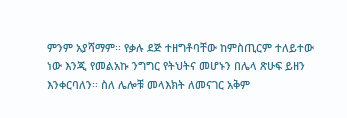ምንም አያሻማም፡፡ የቃሉ ደጅ ተዘግቶባቸው ከምስጢርም ተለይተው ነው እንጂ የመልአኩ ንግግር የትህትና መሆኑን በሌላ ጽሁፍ ይዘን እንቀርባለን፡፡ ስለ ሌሎቹ መላእክት ለመናገር አቅም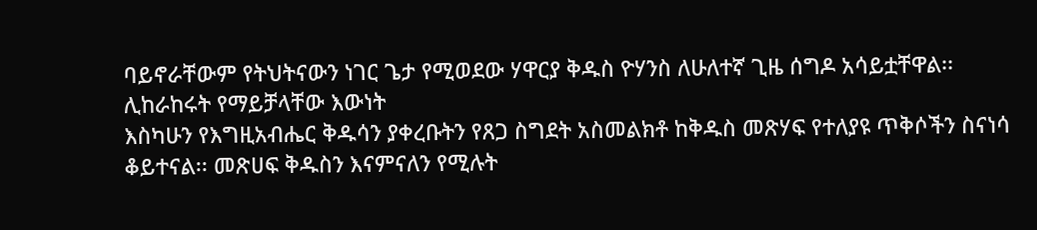ባይኖራቸውም የትህትናውን ነገር ጌታ የሚወደው ሃዋርያ ቅዱስ ዮሃንስ ለሁለተኛ ጊዜ ሰግዶ አሳይቷቸዋል፡፡
ሊከራከሩት የማይቻላቸው እውነት
እስካሁን የእግዚአብሔር ቅዱሳን ያቀረቡትን የጸጋ ስግደት አስመልክቶ ከቅዱስ መጽሃፍ የተለያዩ ጥቅሶችን ስናነሳ ቆይተናል፡፡ መጽሀፍ ቅዱስን እናምናለን የሚሉት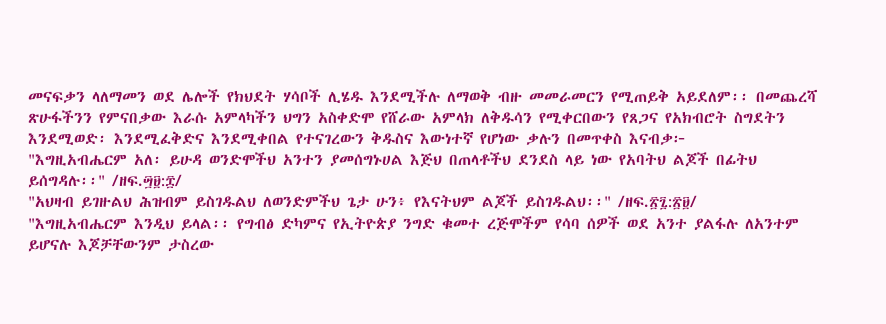መናፍቃን ላለማመን ወደ ሌሎች የክህደት ሃሳቦች ሊሄዱ እንደሚችሉ ለማወቅ ብዙ መመራመርን የሚጠይቅ አይደለም፡፡ በመጨረሻ ጽሁፋችንን የምናበቃው እራሱ አምላካችን ህግን አስቀድሞ የሸራው አምላክ ለቅዱሳን የሚቀርበውን የጸጋና የአክብሮት ስግደትን እንደሚወድ፡ እንደሚፈቅድና እንደሚቀበል የተናገረውን ቅዱስና እውነተኛ የሆነው ቃሉን በመጥቀስ እናብቃ፦
"እግዚአብሔርም አለ፡ ይሁዳ ወንድሞችህ አንተን ያመሰግኑሀል እጅህ በጠላቶችህ ደንደስ ላይ ነው የአባትህ ልጆች በፊትህ ይሰግዳሉ፡፡" /ዘፍ.፵፱:፰/
"አህዛብ ይገዙልህ ሕዝብም ይስገዱልህ ለወንድምችህ ጌታ ሁን፥ የእናትህም ልጆች ይስገዱልህ፡፡" /ዘፍ.፳፯:፳፱/
"እግዚአብሔርም እንዲህ ይላል፡፡ የግብፅ ድካምና የኢትዮጵያ ንግድ ቁመተ ረጅሞችም የሳባ ሰዎች ወደ አንተ ያልፋሉ ለአንተም ይሆናሉ እጆቻቸውንም ታስረው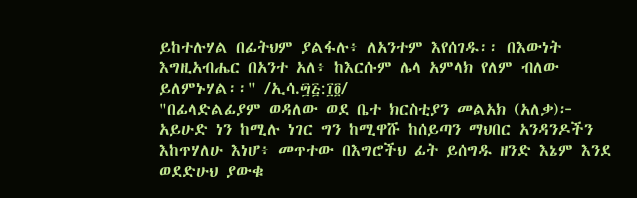ይከተሉሃል በፊትህም ያልፋሉ፥ ለአንተም እየሰገዱ፡፡ በእውነት እግዚአብሔር በአንተ አለ፥ ከእርሱም ሌላ አምላክ የለም ብለው ይለምኑሃል፡፡" /ኢሳ.፵፭:፲፬/
"በፊላድልፊያም ወዳለው ወደ ቤተ ክርስቲያን መልአክ (አለቃ)፦ አይሁድ ነን ከሚሉ ነገር ግን ከሚዋሹ ከሰይጣን ማህበር አንዳንዶችን እከጥሃለሁ እነሆ፥ መጥተው በእግሮችህ ፊት ይሰግዱ ዘንድ እኔም እንደ ወደድሁህ ያውቁ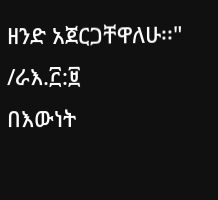ዘንድ አጀርጋቸዋለሁ፡፡" /ራእ.፫:፱
በእውነት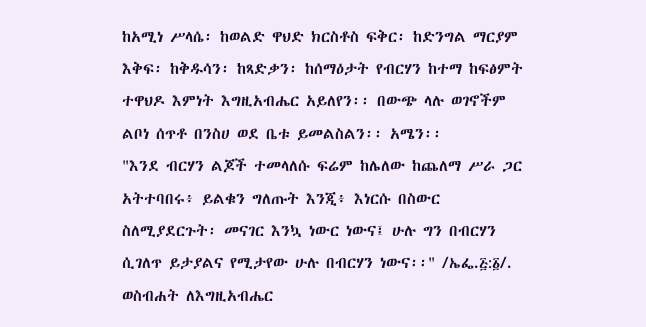ከአሚነ ሥላሴ፡ ከወልድ ዋህድ ክርስቶስ ፍቅር፡ ከድንግል ማርያም እቅፍ፡ ከቅዱሳን፡ ከጻድቃን፡ ከሰማዕታት የብርሃን ከተማ ከፍፅምት ተዋህዶ እምነት እግዚአብሔር አይለየን፡፡ በውጭ ላሉ ወገኖችም ልቦነ ሰጥቶ በንስሀ ወደ ቤቱ ይመልስልን፡፡ አሜን፡፡
"እንደ ብርሃን ልጆች ተመላለሱ ፍሬም ከሌለው ከጨለማ ሥራ ጋር አትተባበሩ፥ ይልቁን ግለጡት እንጂ፥ እነርሱ በስውር ስለሚያደርጉት፡ መናገር እንኳ ነውር ነውና፤ ሁሉ ግን በብርሃን ሲገለጥ ይታያልና የሚታየው ሁሉ በብርሃን ነውና፡፡" /ኤፌ.፭:፩/.
ወስብሐት ለእግዚአብሔር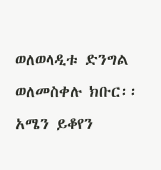ወለወላዲቱ ድንግል ወለመስቀሉ ክቡር፡፡አሜን ይቆየን